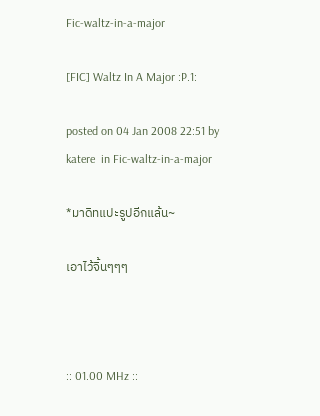Fic-waltz-in-a-major

[FIC] Waltz In A Major :P.1:

posted on 04 Jan 2008 22:51 by katere  in Fic-waltz-in-a-major

*มาดิทแปะรูปอีกแล้น~

เอาไว้จิ้นๆๆๆ



:: 01.00 MHz ::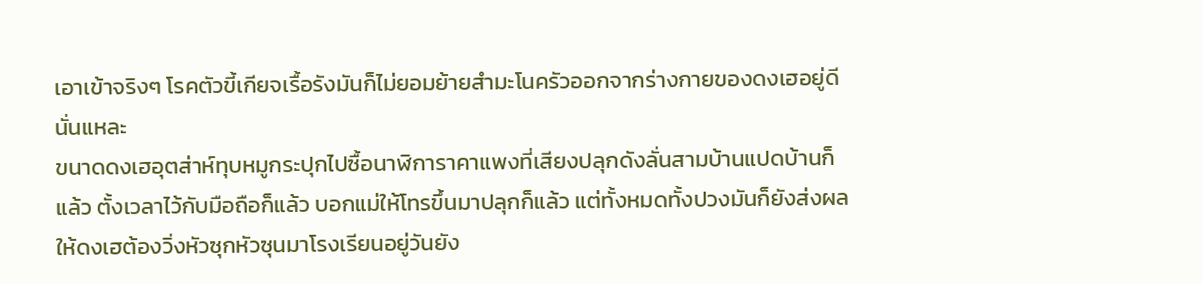เอาเข้าจริงๆ โรคตัวขี้เกียจเรื้อรังมันก็ไม่ยอมย้ายสำมะโนครัวออกจากร่างกายของดงเฮอยู่ดีนั่นแหละ
ขนาดดงเฮอุตส่าห์ทุบหมูกระปุกไปซื้อนาฬิการาคาแพงที่เสียงปลุกดังลั่นสามบ้านแปดบ้านก็แล้ว ตั้งเวลาไว้กับมือถือก็แล้ว บอกแม่ให้โทรขึ้นมาปลุกก็แล้ว แต่ทั้งหมดทั้งปวงมันก็ยังส่งผลให้ดงเฮต้องวิ่งหัวซุกหัวซุนมาโรงเรียนอยู่วันยัง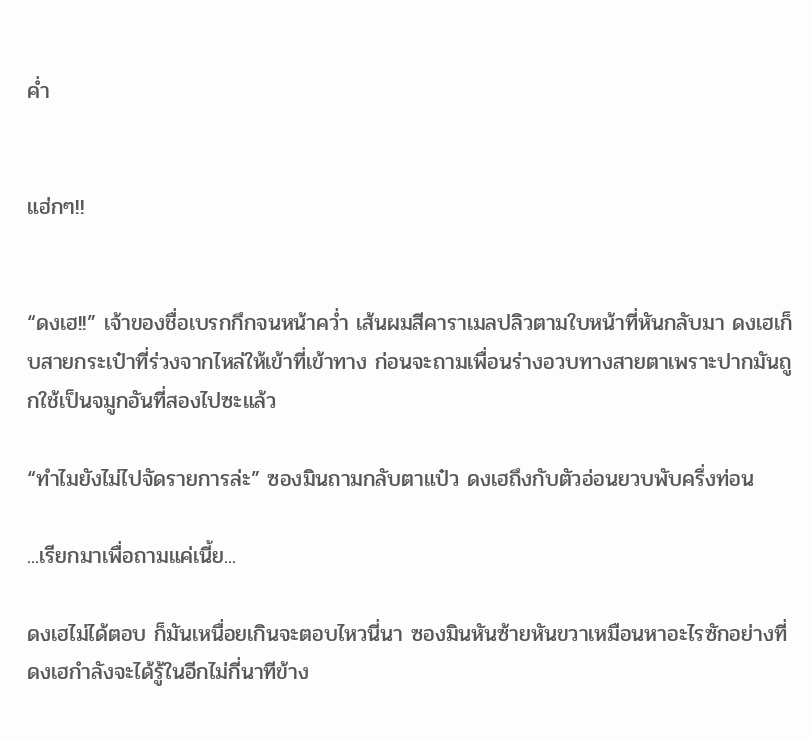ค่ำ


แฮ่กๆ!!


“ดงเฮ!!” เจ้าของชื่อเบรกกึกจนหน้าคว่ำ เส้นผมสีคาราเมลปลิวตามใบหน้าที่หันกลับมา ดงเฮเก็บสายกระเป๋าที่ร่วงจากไหล่ให้เข้าที่เข้าทาง ก่อนจะถามเพื่อนร่างอวบทางสายตาเพราะปากมันถูกใช้เป็นจมูกอันที่สองไปซะแล้ว

“ทำไมยังไม่ไปจัดรายการล่ะ” ซองมินถามกลับตาแป๋ว ดงเฮถึงกับตัวอ่อนยวบพับครึ่งท่อน

...เรียกมาเพื่อถามแค่เนี้ย...

ดงเฮไม่ได้ตอบ ก็มันเหนื่อยเกินจะตอบไหวนี่นา ซองมินหันซ้ายหันขวาเหมือนหาอะไรซักอย่างที่ดงเฮกำลังจะได้รู้ในอีกไม่กี่นาทีข้าง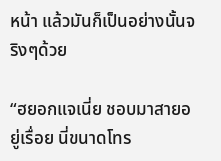หน้า แล้วมันก็เป็นอย่างนั้นจริงๆด้วย

“ฮยอกแจเนี่ย ชอบมาสายอยู่เรื่อย นี่ขนาดโทร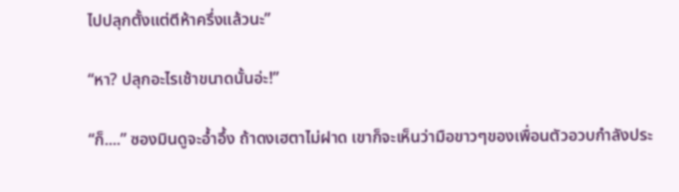ไปปลุกตั้งแต่ตีห้าครึ่งแล้วนะ”

“หา? ปลุกอะไรเช้าขนาดนั้นอ่ะ!”

“ก็....” ซองมินดูจะอ้ำอึ้ง ถ้าดงเฮตาไม่ฝาด เขาก็จะเห็นว่ามือขาวๆของเพื่อนตัวอวบกำลังประ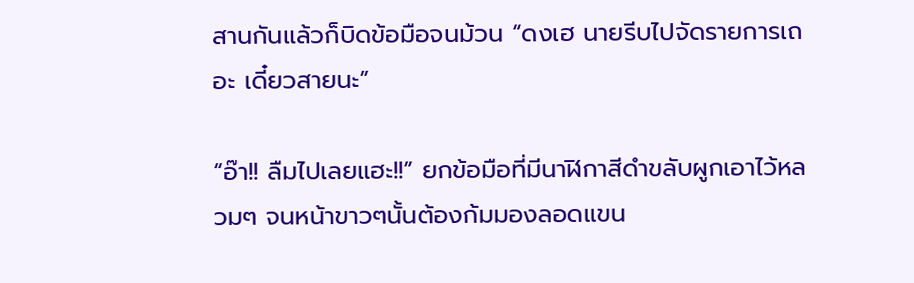สานกันแล้วก็บิดข้อมือจนม้วน “ดงเฮ นายรีบไปจัดรายการเถอะ เดี๋ยวสายนะ”

“อ๊า!! ลืมไปเลยแฮะ!!” ยกข้อมือที่มีนาฬิกาสีดำขลับผูกเอาไว้หลวมๆ จนหน้าขาวๆนั้นต้องก้มมองลอดแขน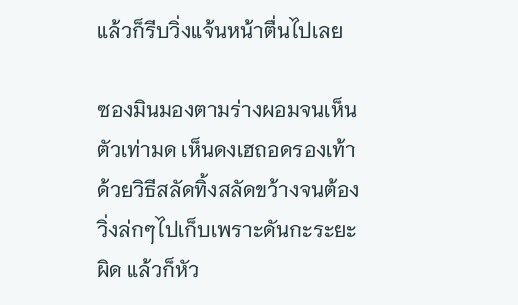แล้วก็รีบวิ่งแจ้นหน้าตื่นไปเลย

ซองมินมองตามร่างผอมจนเห็นตัวเท่ามด เห็นดงเฮถอดรองเท้าด้วยวิธีสลัดทิ้งสลัดขว้างจนต้องวิ่งล่กๆไปเก็บเพราะดันกะระยะผิด แล้วก็หัว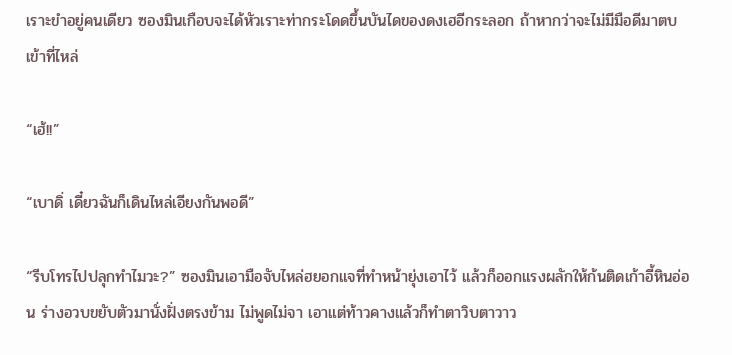เราะขำอยู่คนเดียว ซองมินเกือบจะได้หัวเราะท่ากระโดดขึ้นบันไดของดงเฮอีกระลอก ถ้าหากว่าจะไม่มีมือดีมาตบเข้าที่ไหล่

“เฮ้!!”

“เบาดิ่ เดี๋ยวฉันก็เดินไหล่เอียงกันพอดี”

“รีบโทรไปปลุกทำไมวะ?” ซองมินเอามือจับไหล่ฮยอกแจที่ทำหน้ายุ่งเอาไว้ แล้วก็ออกแรงผลักให้ก้นติดเก้าอี้หินอ่อน ร่างอวบขยับตัวมานั่งฝั่งตรงข้าม ไม่พูดไม่จา เอาแต่ท้าวคางแล้วก็ทำตาวิบตาวาว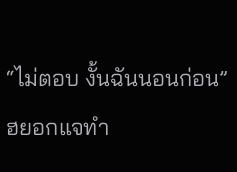“ไม่ตอบ งั้นฉันนอนก่อน” ฮยอกแจทำ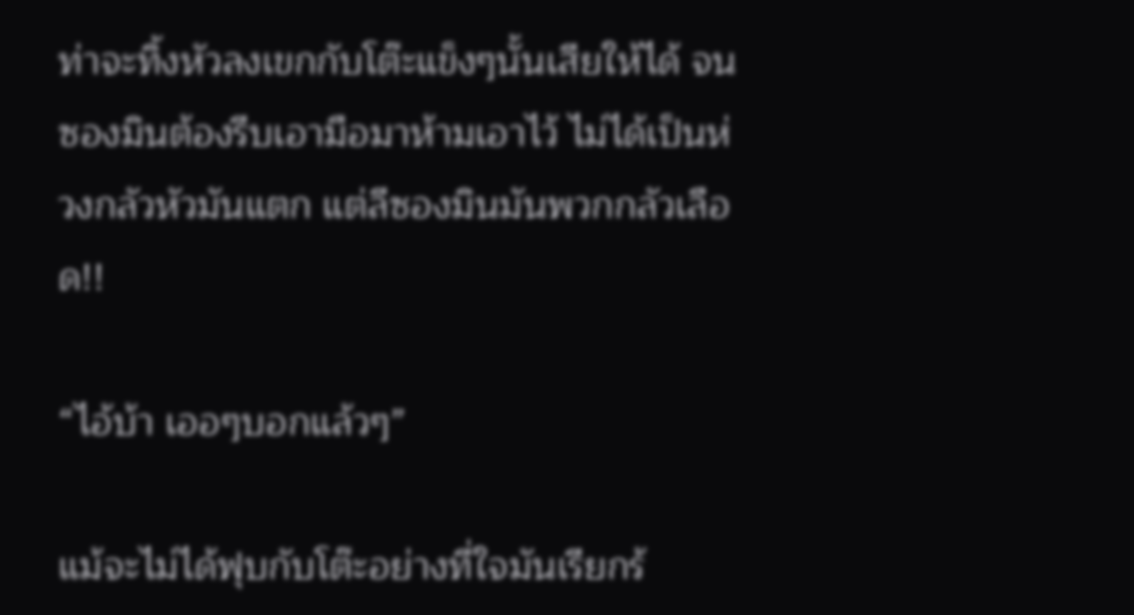ท่าจะทิ้งหัวลงเขกกับโต๊ะแข็งๆนั้นเสียให้ได้ จนซองมินต้องรีบเอามือมาห้ามเอาไว้ ไม่ได้เป็นห่วงกลัวหัวมันแตก แต่ลีซองมินมันพวกกลัวเลือด!!

“ไอ้บ้า เออๆบอกแล้วๆ”

แม้จะไม่ได้ฟุบกับโต๊ะอย่างที่ใจมันเรียกร้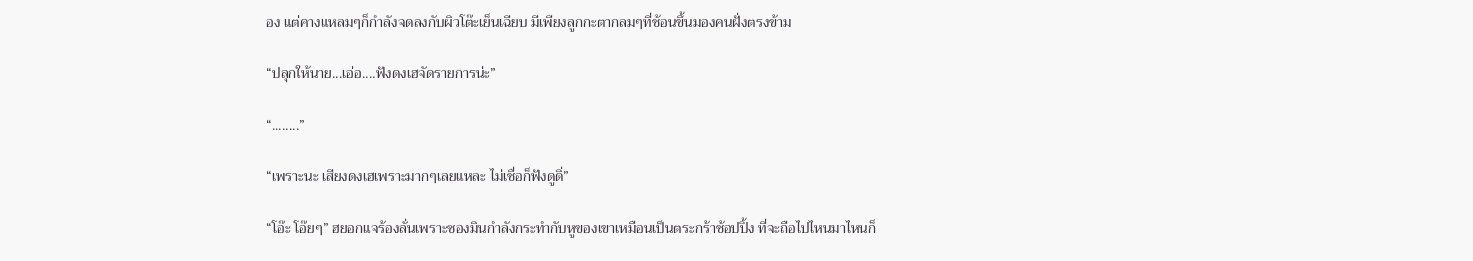อง แต่คางแหลมๆก็กำลังจดลงกับผิวโต๊ะเย็นเฉียบ มีเพียงลูกกะตากลมๆที่ช้อนขึ้นมองคนฝั่งตรงข้าม

“ปลุกให้นาย...เอ่อ....ฟังดงเฮจัดรายการน่ะ”

“........”

“เพราะนะ เสียงดงเฮเพราะมากๆเลยแหละ ไม่เชื่อก็ฟังดูดิ่”

“โอ๊ะ โอ๊ยๆ” ฮยอกแจร้องลั่นเพราะซองมินกำลังกระทำกับหูของเขาเหมือนเป็นตระกร้าช้อปปิ้ง ที่จะถือไปไหนมาไหนก็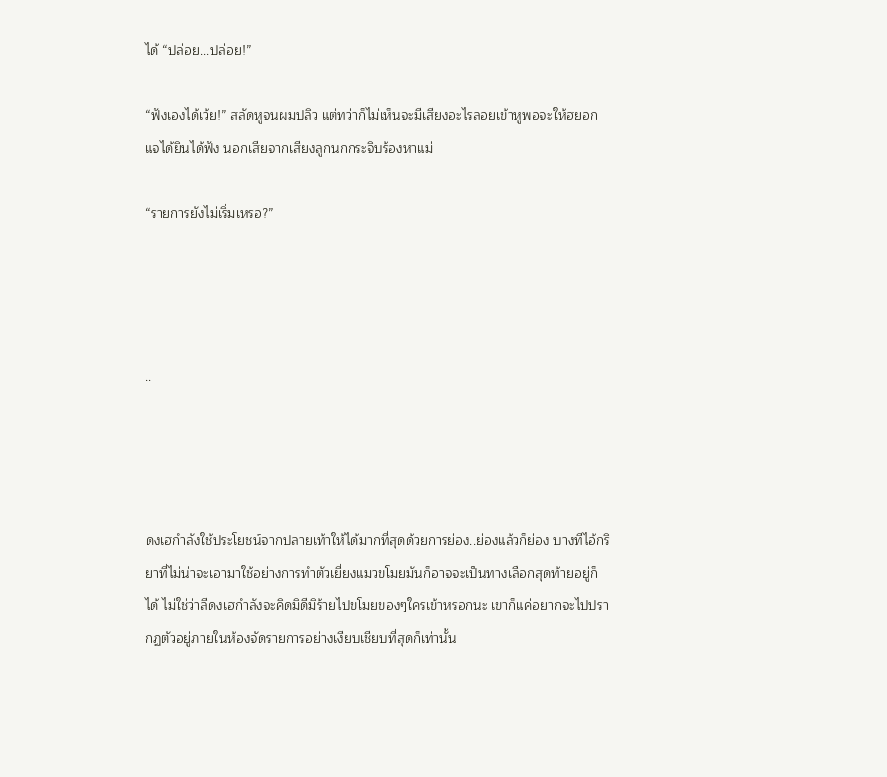ได้ “ปล่อย...ปล่อย!”

“ฟังเองได้เว้ย!” สลัดหูจนผมปลิว แต่ทว่าก็ไม่เห็นจะมีเสียงอะไรลอยเข้าหูพอจะให้ฮยอกแจได้ยินได้ฟัง นอกเสียจากเสียงลูกนกกระจิบร้องหาแม่

“รายการยังไม่เริ่มเหรอ?”




..




ดงเฮกำลังใช้ประโยชน์จากปลายเท้าให้ได้มากที่สุดด้วยการย่อง..ย่องแล้วก็ย่อง บางทีไอ้กริยาที่ไม่น่าจะเอามาใช้อย่างการทำตัวเยี่ยงแมวขโมยมันก็อาจจะเป็นทางเลือกสุดท้ายอยู่ก็ได้ ไม่ใช่ว่าลีดงเฮกำลังจะคิดมิดีมิร้ายไปขโมยของๆใครเข้าหรอกนะ เขาก็แค่อยากจะไปปรากฏตัวอยู่ภายในห้องจัดรายการอย่างเงียบเชียบที่สุดก็เท่านั้น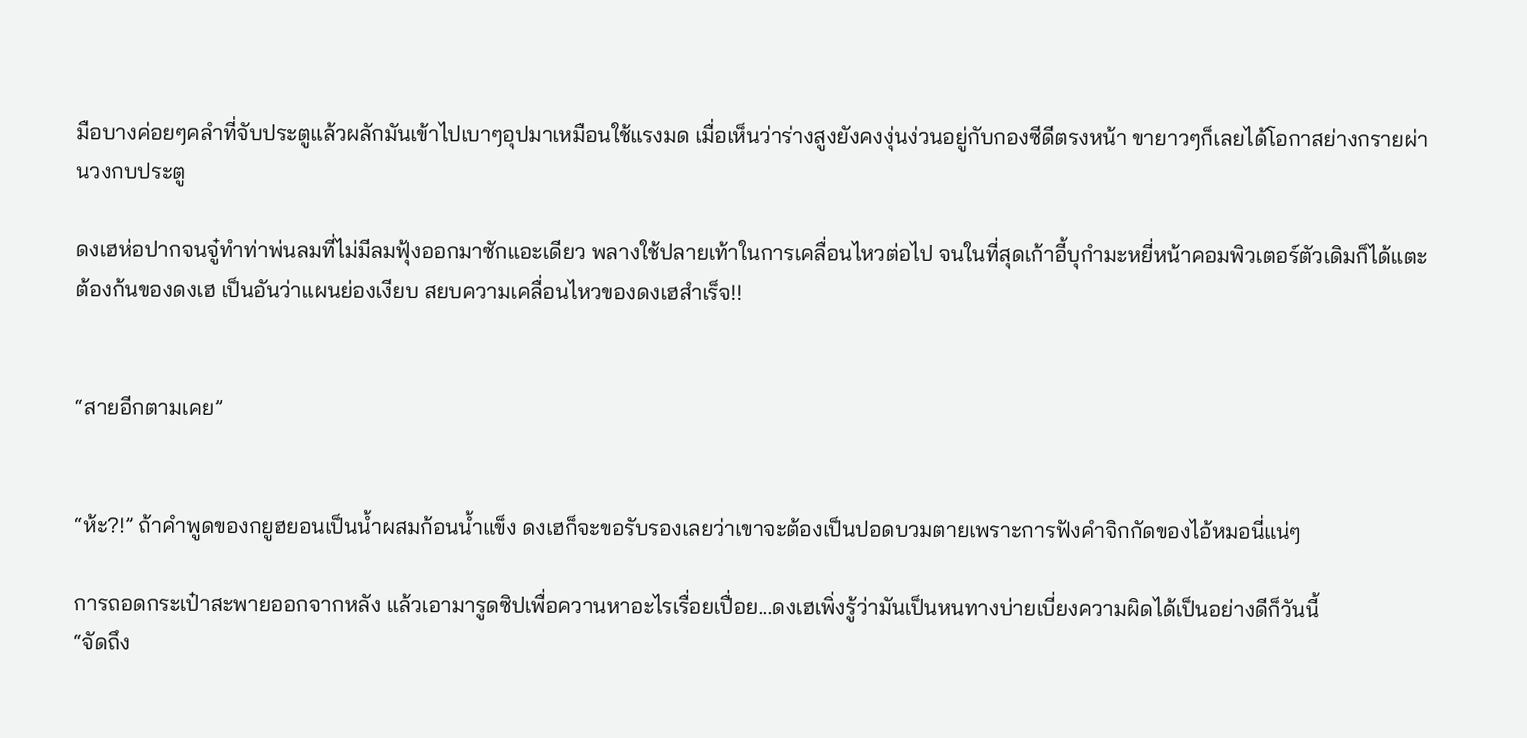มือบางค่อยๆคลำที่จับประตูแล้วผลักมันเข้าไปเบาๆอุปมาเหมือนใช้แรงมด เมื่อเห็นว่าร่างสูงยังคงงุ่นง่วนอยู่กับกองซีดีตรงหน้า ขายาวๆก็เลยได้โอกาสย่างกรายผ่านวงกบประตู

ดงเฮห่อปากจนจู๋ทำท่าพ่นลมที่ไม่มีลมฟุ้งออกมาซักแอะเดียว พลางใช้ปลายเท้าในการเคลื่อนไหวต่อไป จนในที่สุดเก้าอี้บุกำมะหยี่หน้าคอมพิวเตอร์ตัวเดิมก็ได้แตะต้องก้นของดงเฮ เป็นอันว่าแผนย่องเงียบ สยบความเคลื่อนไหวของดงเฮสำเร็จ!!


“สายอีกตามเคย”


“ห้ะ?!” ถ้าคำพูดของกยูฮยอนเป็นน้ำผสมก้อนน้ำแข็ง ดงเฮก็จะขอรับรองเลยว่าเขาจะต้องเป็นปอดบวมตายเพราะการฟังคำจิกกัดของไอ้หมอนี่แน่ๆ

การถอดกระเป๋าสะพายออกจากหลัง แล้วเอามารูดซิปเพื่อควานหาอะไรเรื่อยเปื่อย...ดงเฮเพิ่งรู้ว่ามันเป็นหนทางบ่ายเบี่ยงความผิดได้เป็นอย่างดีก็วันนี้
“จัดถึง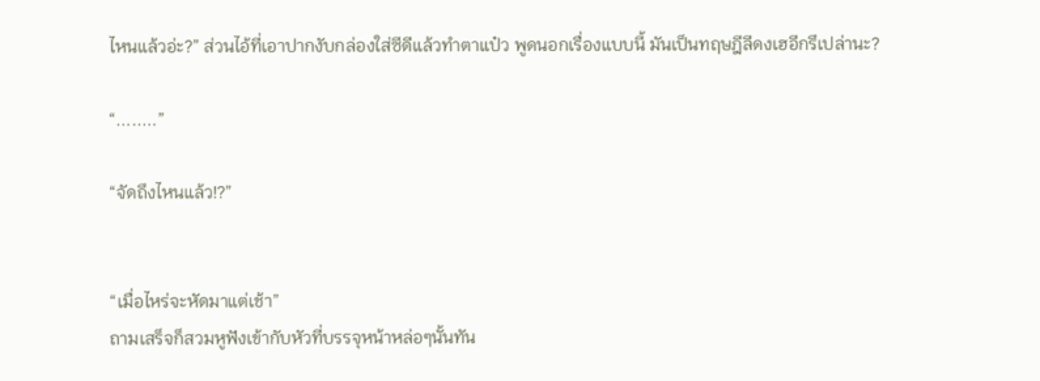ไหนแล้วอ่ะ?” ส่วนไอ้ที่เอาปากงับกล่องใส่ซีดีแล้วทำตาแป๋ว พูดนอกเรื่องแบบนี้ มันเป็นทฤษฎีลีดงเฮอีกรึเปล่านะ?

“........”

“จัดถึงไหนแล้ว!?”


“เมื่อไหร่จะหัดมาแต่เช้า”
ถามเสร็จก็สวมหูฟังเข้ากับหัวที่บรรจุหน้าหล่อๆนั้นทัน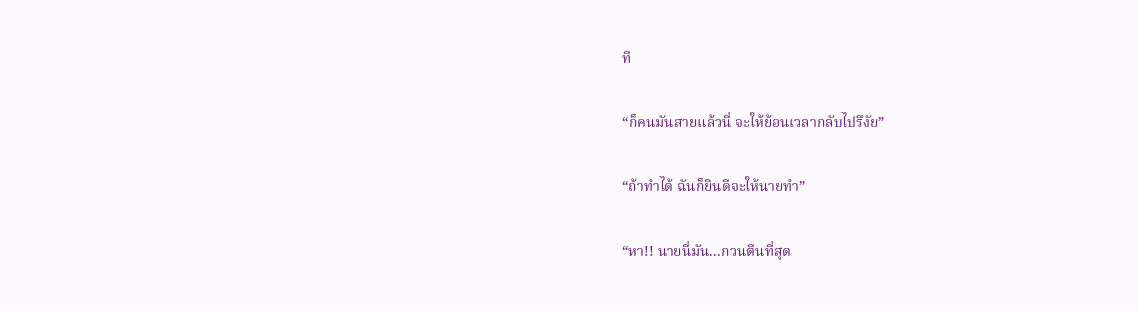ที

“ก็คนมันสายแล้วนี่ จะให้ย้อนเวลากลับไปรึงัย”

“ถ้าทำได้ ฉันก็ยินดีจะให้นายทำ”

“หา!! นายนี่มัน...กวนตีนที่สุด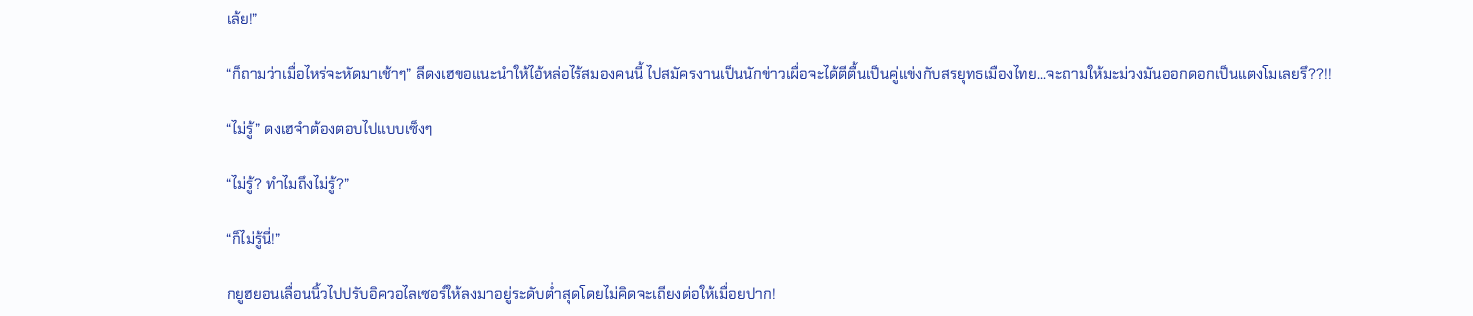เล้ย!”

“ก็ถามว่าเมื่อไหร่จะหัดมาเช้าๆ” ลีดงเฮขอแนะนำให้ไอ้หล่อไร้สมองคนนี้ ไปสมัครงานเป็นนักข่าวเผื่อจะได้ตีตื้นเป็นคู่แข่งกับสรยุทธเมืองไทย...จะถามให้มะม่วงมันออกดอกเป็นแตงโมเลยรึ??!!

“ไม่รู้” ดงเฮจำต้องตอบไปแบบเซ็งๆ

“ไม่รู้? ทำไมถึงไม่รู้?”

“ก็ไม่รู้นี่!”

กยูฮยอนเลื่อนนิ้วไปปรับอิควอไลเซอร์ให้ลงมาอยู่ระดับต่ำสุดโดยไม่คิดจะเถียงต่อให้เมื่อยปาก!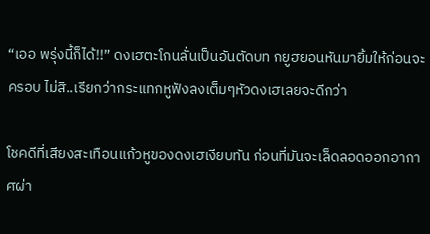“เออ พรุ่งนี้ก็ได้!!” ดงเฮตะโกนลั่นเป็นอันตัดบท กยูฮยอนหันมายิ้มให้ก่อนจะครอบ ไม่สิ..เรียกว่ากระแทกหูฟังลงเต็มๆหัวดงเฮเลยจะดีกว่า

โชคดีที่เสียงสะเทือนแก้วหูของดงเฮเงียบทัน ก่อนที่มันจะเล็ดลอดออกอากาศผ่า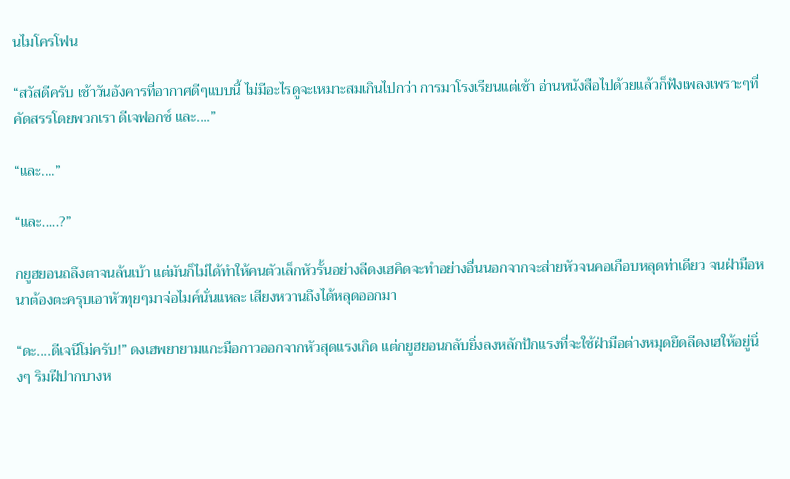นไมโครโฟน

“สวัสดีครับ เช้าวันอังคารที่อากาศดีๆแบบนี้ ไม่มีอะไรดูจะเหมาะสมเกินไปกว่า การมาโรงเรียนแต่เช้า อ่านหนังสือไปด้วยแล้วก็ฟังเพลงเพราะๆที่คัดสรรโดยพวกเรา ดีเจฟอกซ์ และ....”

“และ....”

“และ.....?”

กยูฮยอนถลึงตาจนล้นเบ้า แต่มันก็ไม่ได้ทำให้คนตัวเล็กหัวรั้นอย่างลีดงเฮคิดจะทำอย่างอื่นนอกจากจะส่ายหัวจนคอเกือบหลุดท่าเดียว จนฝ่ามือหนาต้องตะครุบเอาหัวทุยๆมาจ่อไมค์นั่นแหละ เสียงหวานถึงได้หลุดออกมา

“ดะ....ดีเจนีโม่ครับ!” ดงเฮพยายามแกะมือกาวออกจากหัวสุดแรงเกิด แต่กยูฮยอนกลับยิ่งลงหลักปักแรงที่จะใช้ฝ่ามือต่างหมุดยึดลีดงเฮให้อยู่นิ่งๆ ริมฝีปากบางห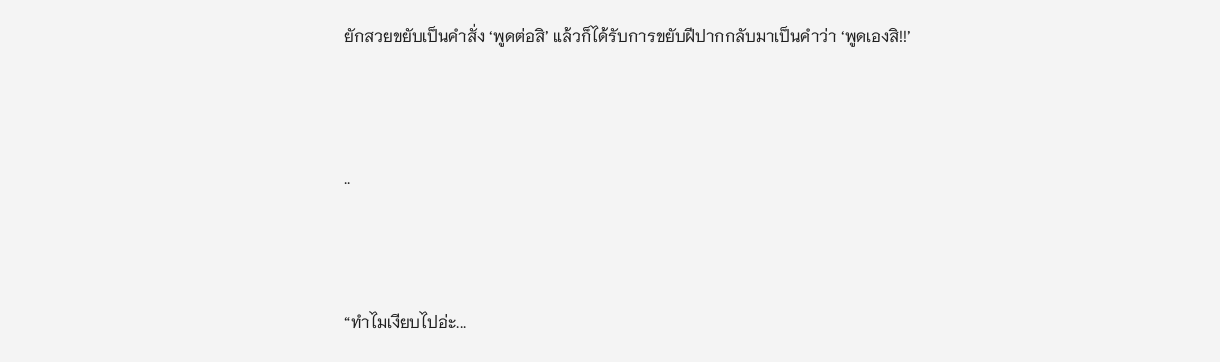ยักสวยขยับเป็นคำสั่ง ‘พูดต่อสิ’ แล้วก็ได้รับการขยับฝีปากกลับมาเป็นคำว่า ‘พูดเองสิ!!’




..




“ทำไมเงียบไปอ่ะ...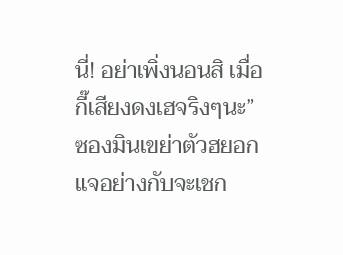นี่! อย่าเพิ่งนอนสิ เมื่อกี๊เสียงดงเฮจริงๆนะ” ซองมินเขย่าตัวฮยอกแจอย่างกับจะเชก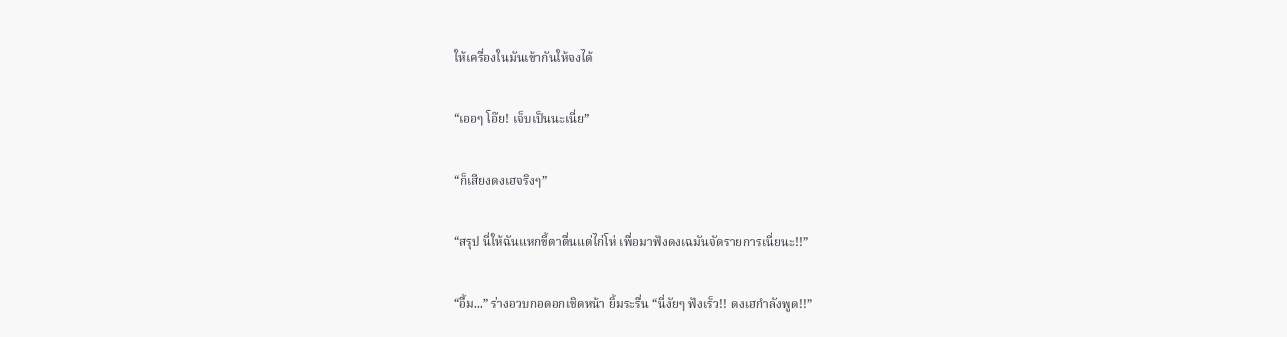ให้เครื่องในมันเข้ากันให้จงได้

“เออๆ โอ๊ย! เจ็บเป็นนะเนี่ย”

“ก็เสียงดงเฮจริงๆ”

“สรุป นี่ให้ฉันแหกขี้ตาตื่นแต่ไก่โห่ เพื่อมาฟังดงเฉมันจัดรายการเนี่ยนะ!!”

“อื้ม...” ร่างอวบกอดอกเชิดหน้า ยิ้มระรื่น “นี่งัยๆ ฟังเร็ว!! ดงเฮกำลังพูด!!”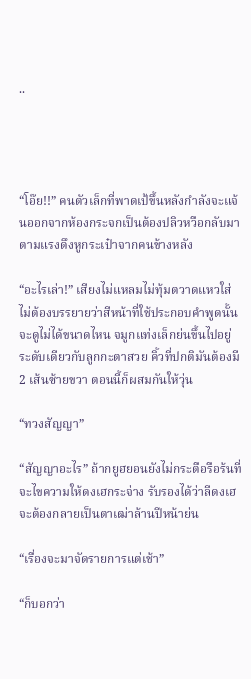..




“โอ๊ย!!” คนตัวเล็กที่พาดเป้ขึ้นหลังกำลังจะแจ้นออกจากห้องกระจกเป็นต้องปลิวหวือกลับมาตามแรงดึงหูกระเป๋าจากคนข้างหลัง

“อะไรเล่า!” เสียงไม่แหลมไม่ทุ้มตวาดแหวใส่ ไม่ต้องบรรยายว่าสีหน้าที่ใช้ประกอบคำพูดนั้นจะดูไม่ได้ขนาดไหน จมูกแท่งเล็กย่นขึ้นไปอยู่ระดับเดียวกับลูกกะตาสวย คิ้วที่ปกติมันต้องมี 2 เส้นซ้ายขวา ตอนนี้ก็ผสมกันให้วุ่น

“ทวงสัญญา”

“สัญญาอะไร” ถ้ากยูฮยอนยังไม่กระตือรือร้นที่จะไขความให้ดงเฮกระจ่าง รับรองได้ว่าลีดงเฮจะต้องกลายเป็นตาเฒ่าล้านปีหน้าย่น

“เรื่องจะมาจัดรายการแต่เช้า”

“ก็บอกว่า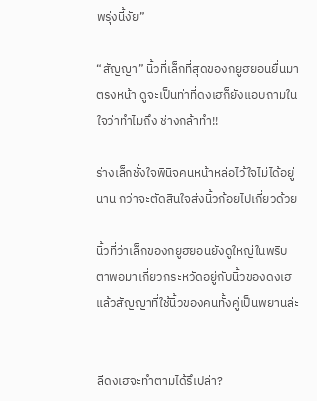พรุ่งนี้งัย”

“สัญญา” นิ้วที่เล็กที่สุดของกยูฮยอนยื่นมาตรงหน้า ดูจะเป็นท่าที่ดงเฮก็ยังแอบถามในใจว่าทำไมถึง ช่างกล้าทำ!!

ร่างเล็กชั่งใจพินิจคนหน้าหล่อไว้ใจไม่ได้อยู่นาน กว่าจะตัดสินใจส่งนิ้วก้อยไปเกี่ยวด้วย

นิ้วที่ว่าเล็กของกยูฮยอนยังดูใหญ่ในพริบตาพอมาเกี่ยวกระหวัดอยู่กับนิ้วของดงเฮ
แล้วสัญญาที่ใช้นิ้วของคนทั้งคู่เป็นพยานล่ะ


ลีดงเฮจะทำตามได้รึเปล่า?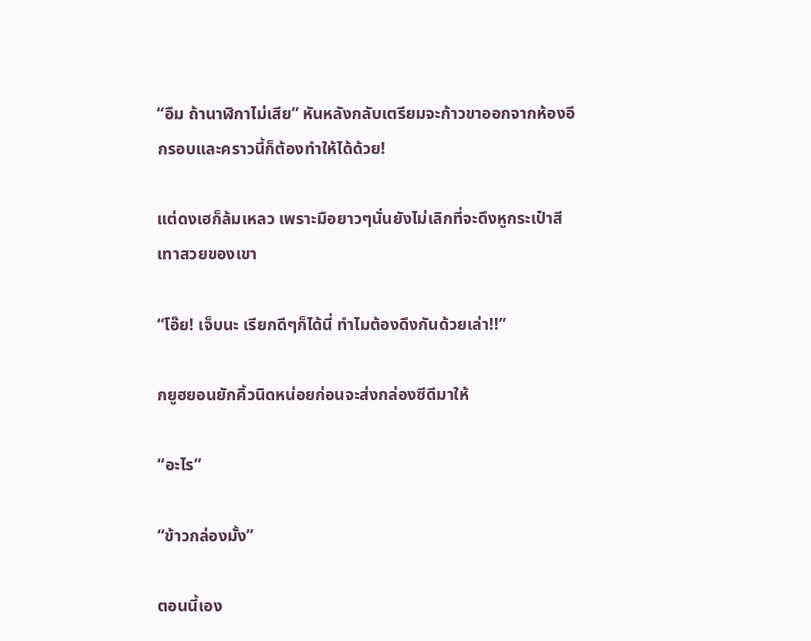“อืม ถ้านาฬิกาไม่เสีย” หันหลังกลับเตรียมจะก้าวขาออกจากห้องอีกรอบและคราวนี้ก็ต้องทำให้ได้ด้วย!

แต่ดงเฮก็ล้มเหลว เพราะมือยาวๆนั่นยังไม่เลิกที่จะดึงหูกระเป๋าสีเทาสวยของเขา

“โอ๊ย! เจ็บนะ เรียกดีๆก็ได้นี่ ทำไมต้องดึงกันด้วยเล่า!!”

กยูฮยอนยักคิ้วนิดหน่อยก่อนจะส่งกล่องซีดีมาให้

“อะไร”

“ข้าวกล่องมั้ง”

ตอนนี้เอง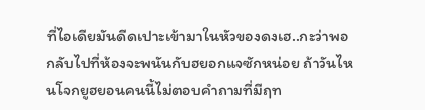ที่ไอเดียมันดีดเปาะเข้ามาในหัวของดงเฮ..กะว่าพอกลับไปที่ห้องจะพนันกับฮยอกแจซักหน่อย ถ้าวันไหนโจกยูฮยอนคนนี้ไม่ตอบคำถามที่มีฤท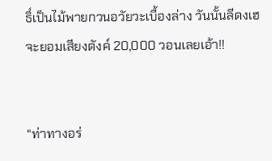ธิ์เป็นไม้พายกวนอวัยวะเบื้องล่าง วันนั้นลีดงเฮจะยอมเสียงตังค์ 20,000 วอนเลยเอ้า!!


“ท่าทางอร่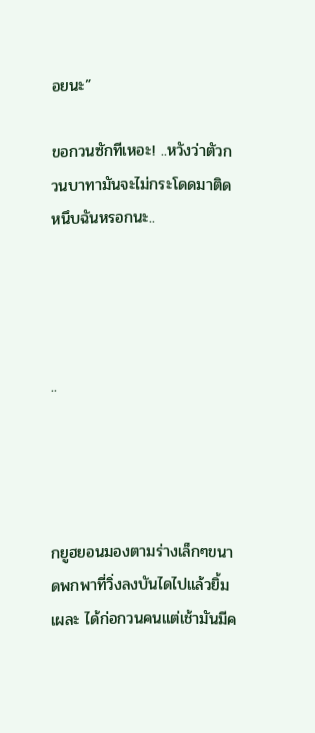อยนะ”

ขอกวนซักทีเหอะ! ..หวังว่าตัวกวนบาทามันจะไม่กระโดดมาติดหนึบฉันหรอกนะ..




..




กยูฮยอนมองตามร่างเล็กๆขนาดพกพาที่วิ่งลงบันไดไปแล้วยิ้มเผละ ได้ก่อกวนคนแต่เช้ามันมีค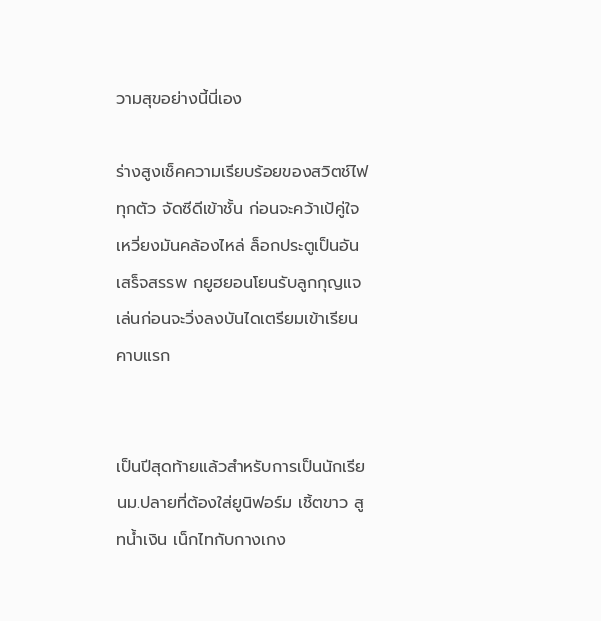วามสุขอย่างนี้นี่เอง

ร่างสูงเช็คความเรียบร้อยของสวิตช์ไฟทุกตัว จัดซีดีเข้าชั้น ก่อนจะคว้าเป้คู่ใจเหวี่ยงมันคล้องไหล่ ล็อกประตูเป็นอันเสร็จสรรพ กยูฮยอนโยนรับลูกกุญแจเล่นก่อนจะวิ่งลงบันไดเตรียมเข้าเรียนคาบแรก


เป็นปีสุดท้ายแล้วสำหรับการเป็นนักเรียนม.ปลายที่ต้องใส่ยูนิฟอร์ม เชิ้ตขาว สูทน้ำเงิน เน็กไทกับกางเกง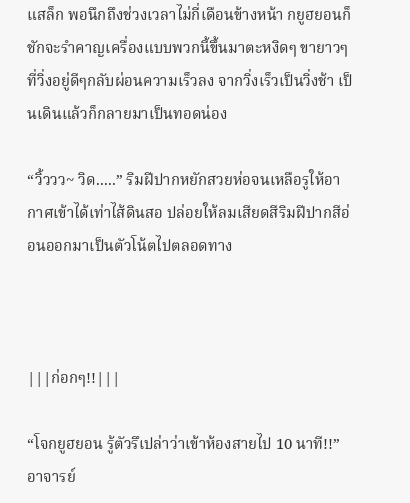แสล็ก พอนึกถึงช่วงเวลาไม่กี่เดือนข้างหน้า กยูฮยอนก็ชักจะรำคาญเครื่องแบบพวกนี้ขึ้นมาตะหงิดๆ ขายาวๆที่วิ่งอยู่ดีๆกลับผ่อนความเร็วลง จากวิ่งเร็วเป็นวิ่งช้า เป็นเดินแล้วก็กลายมาเป็นทอดน่อง

“วิ้ววว~ วิด.....” ริมฝีปากหยักสวยห่อจนเหลือรูให้อากาศเข้าได้เท่าไส้ดินสอ ปล่อยให้ลมเสียดสีริมฝีปากสีอ่อนออกมาเป็นตัวโน้ตไปตลอดทาง



|||ก่อกๆ!!|||

“โจกยูฮยอน รู้ตัวรึเปล่าว่าเข้าห้องสายไป 10 นาที!!” อาจารย์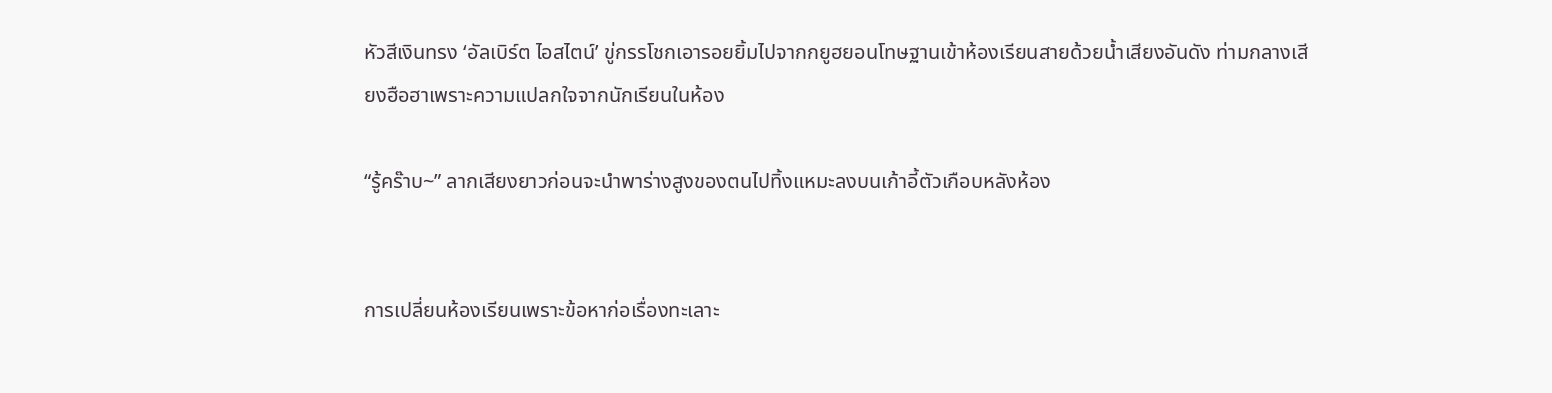หัวสีเงินทรง ‘อัลเบิร์ต ไอสไตน์’ ขู่กรรโชกเอารอยยิ้มไปจากกยูฮยอนโทษฐานเข้าห้องเรียนสายด้วยน้ำเสียงอันดัง ท่ามกลางเสียงฮือฮาเพราะความแปลกใจจากนักเรียนในห้อง

“รู้คร๊าบ~” ลากเสียงยาวก่อนจะนำพาร่างสูงของตนไปทิ้งแหมะลงบนเก้าอี้ตัวเกือบหลังห้อง


การเปลี่ยนห้องเรียนเพราะข้อหาก่อเรื่องทะเลาะ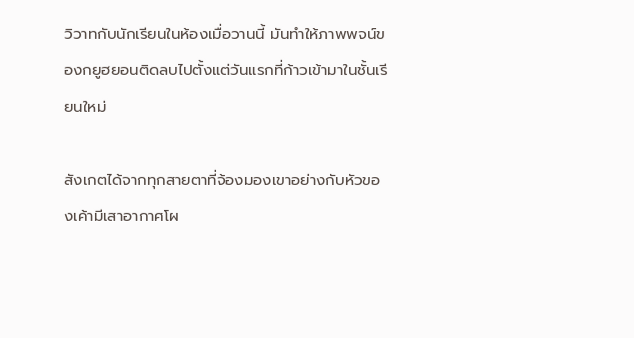วิวาทกับนักเรียนในห้องเมื่อวานนี้ มันทำให้ภาพพจน์ของกยูฮยอนติดลบไปตั้งแต่วันแรกที่ก้าวเข้ามาในชั้นเรียนใหม่

สังเกตได้จากทุกสายตาที่จ้องมองเขาอย่างกับหัวของเค้ามีเสาอากาศโผ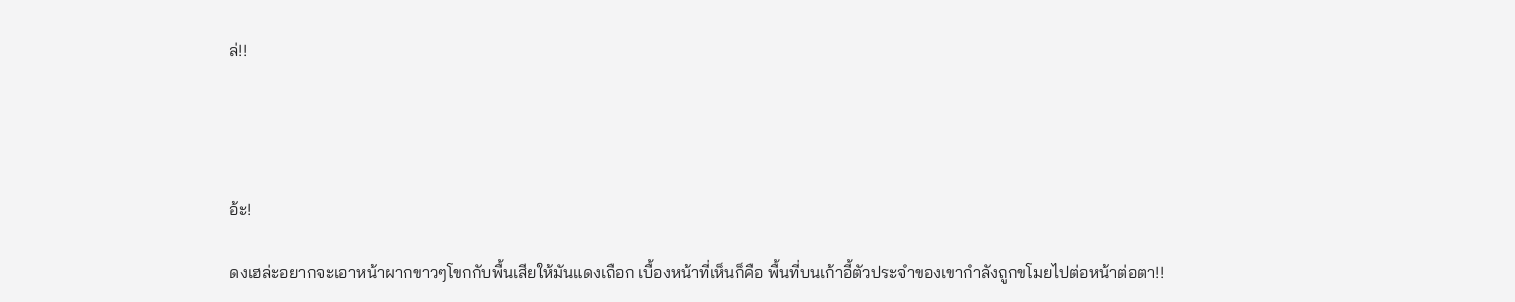ล่!!




อ้ะ!

ดงเฮล่ะอยากจะเอาหน้าผากขาวๆโขกกับพื้นเสียให้มันแดงเถือก เบื้องหน้าที่เห็นก็คือ พื้นที่บนเก้าอี้ตัวประจำของเขากำลังถูกขโมยไปต่อหน้าต่อตา!!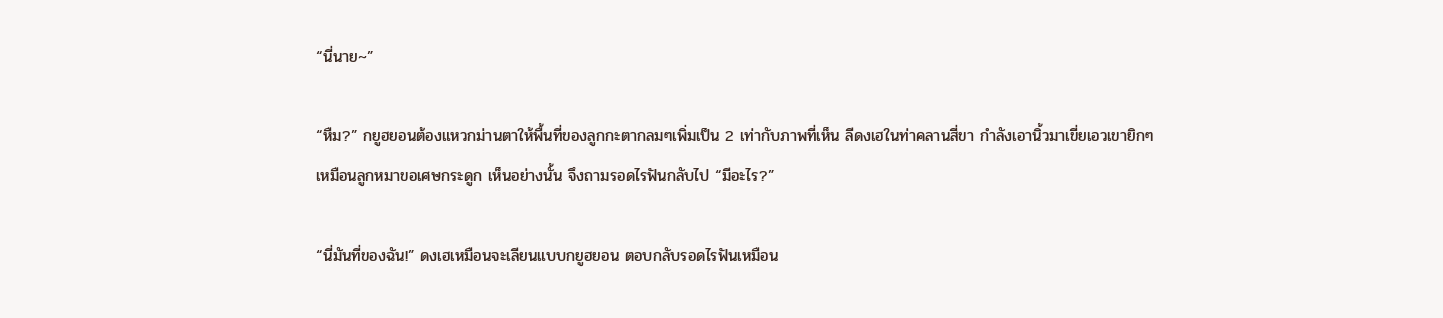“นี่นาย~”

“หืม?” กยูฮยอนต้องแหวกม่านตาให้พื้นที่ของลูกกะตากลมๆเพิ่มเป็น 2 เท่ากับภาพที่เห็น ลีดงเฮในท่าคลานสี่ขา กำลังเอานิ้วมาเขี่ยเอวเขายิกๆเหมือนลูกหมาขอเศษกระดูก เห็นอย่างนั้น จึงถามรอดไรฟันกลับไป “มีอะไร?”

“นี่มันที่ของฉัน!” ดงเฮเหมือนจะเลียนแบบกยูฮยอน ตอบกลับรอดไรฟันเหมือน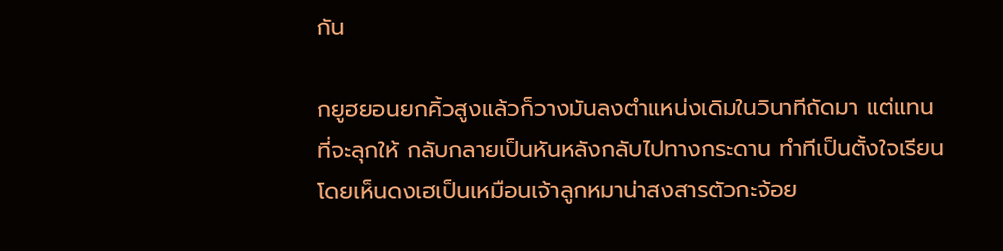กัน

กยูฮยอนยกคิ้วสูงแล้วก็วางมันลงตำแหน่งเดิมในวินาทีถัดมา แต่แทนที่จะลุกให้ กลับกลายเป็นหันหลังกลับไปทางกระดาน ทำทีเป็นตั้งใจเรียน โดยเห็นดงเฮเป็นเหมือนเจ้าลูกหมาน่าสงสารตัวกะจ้อย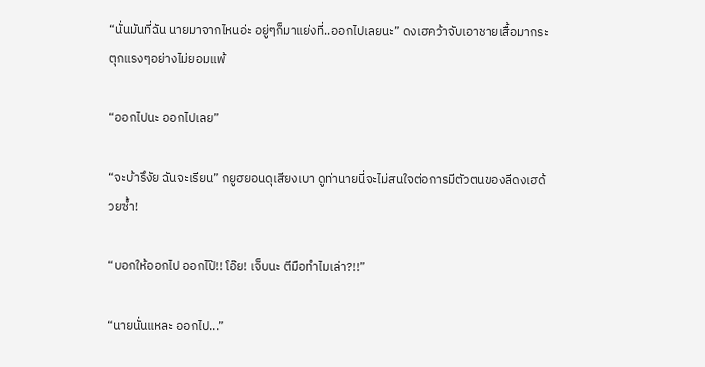“นั่นมันที่ฉัน นายมาจากไหนอ่ะ อยู่ๆก็มาแย่งที่..ออกไปเลยนะ” ดงเฮคว้าจับเอาชายเสื้อมากระตุกแรงๆอย่างไม่ยอมแพ้

“ออกไปนะ ออกไปเลย”

“จะบ้ารึงัย ฉันจะเรียน” กยูฮยอนดุเสียงเบา ดูท่านายนี่จะไม่สนใจต่อการมีตัวตนของลีดงเฮด้วยซ้ำ!

“บอกให้ออกไป ออกไป๊!! โอ๊ย! เจ็บนะ ตีมือทำไมเล่า?!!”

“นายนั่นแหละ ออกไป...”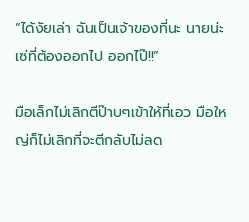“ได้งัยเล่า ฉันเป็นเจ้าของที่นะ นายน่ะเซ่ที่ต้องออกไป ออกไป๊!!”

มือเล็กไม่เลิกตีป๊าบๆเข้าให้ที่เอว มือใหญ่ก็ไม่เลิกที่จะตีกลับไม่ลด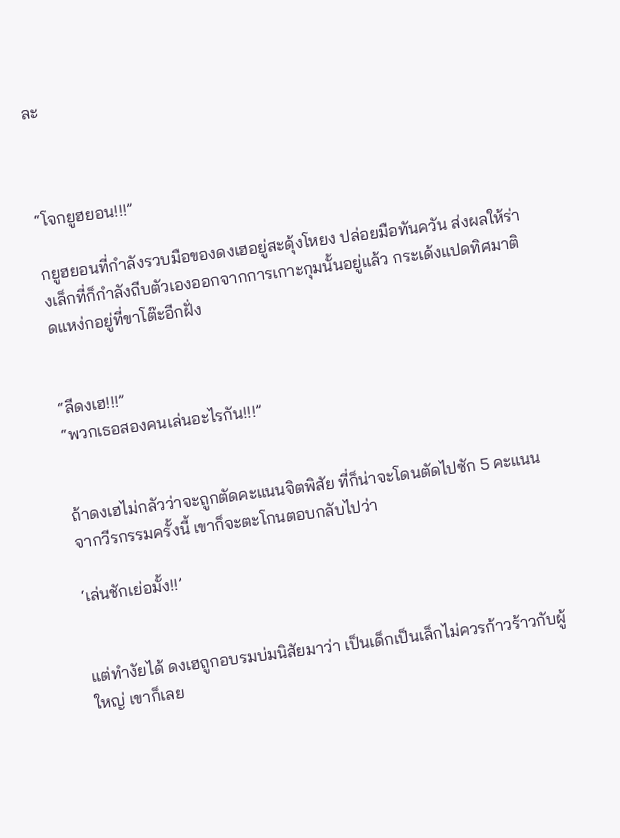ละ



“โจกยูฮยอน!!!”

กยูฮยอนที่กำลังรวบมือของดงเฮอยู่สะดุ้งโหยง ปล่อยมือทันควัน ส่งผลให้ร่างเล็กที่ก็กำลังถีบตัวเองออกจากการเกาะกุมนั้นอยู่แล้ว กระเด้งแปดทิศมาติดแหง่กอยู่ที่ขาโต๊ะอีกฝั่ง


“ลีดงเฮ!!!”
“พวกเธอสองคนเล่นอะไรกัน!!!”


ถ้าดงเฮไม่กลัวว่าจะถูกตัดคะแนนจิตพิสัย ที่ก็น่าจะโดนตัดไปซัก 5 คะแนนจากวีรกรรมครั้งนี้ เขาก็จะตะโกนตอบกลับไปว่า

‘เล่นชักเย่อมั้ง!!’


แต่ทำงัยได้ ดงเฮถูกอบรมบ่มนิสัยมาว่า เป็นเด็กเป็นเล็กไม่ควรก้าวร้าวกับผู้ใหญ่ เขาก็เลย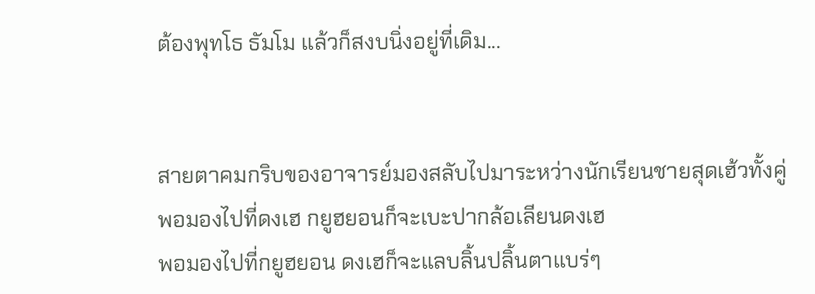ต้องพุทโธ ธัมโม แล้วก็สงบนิ่งอยู่ที่เดิม...


สายตาคมกริบของอาจารย์มองสลับไปมาระหว่างนักเรียนชายสุดเฮ้วทั้งคู่
พอมองไปที่ดงเฮ กยูฮยอนก็จะเบะปากล้อเลียนดงเฮ
พอมองไปที่กยูฮยอน ดงเฮก็จะแลบลิ้นปลิ้นตาแบร่ๆ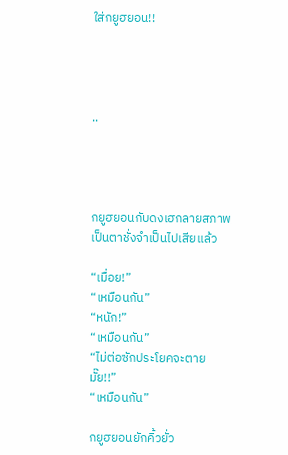ใส่กยูฮยอน!!




..




กยูฮยอนกับดงเฮกลายสภาพเป็นตาชั่งจำเป็นไปเสียแล้ว

“เมื่อย!”
“เหมือนกัน”
“หนัก!”
“เหมือนกัน”
“ไม่ต่อซักประโยคจะตายมั๊ย!!”
“เหมือนกัน”

กยูฮยอนยักคิ้วยั่ว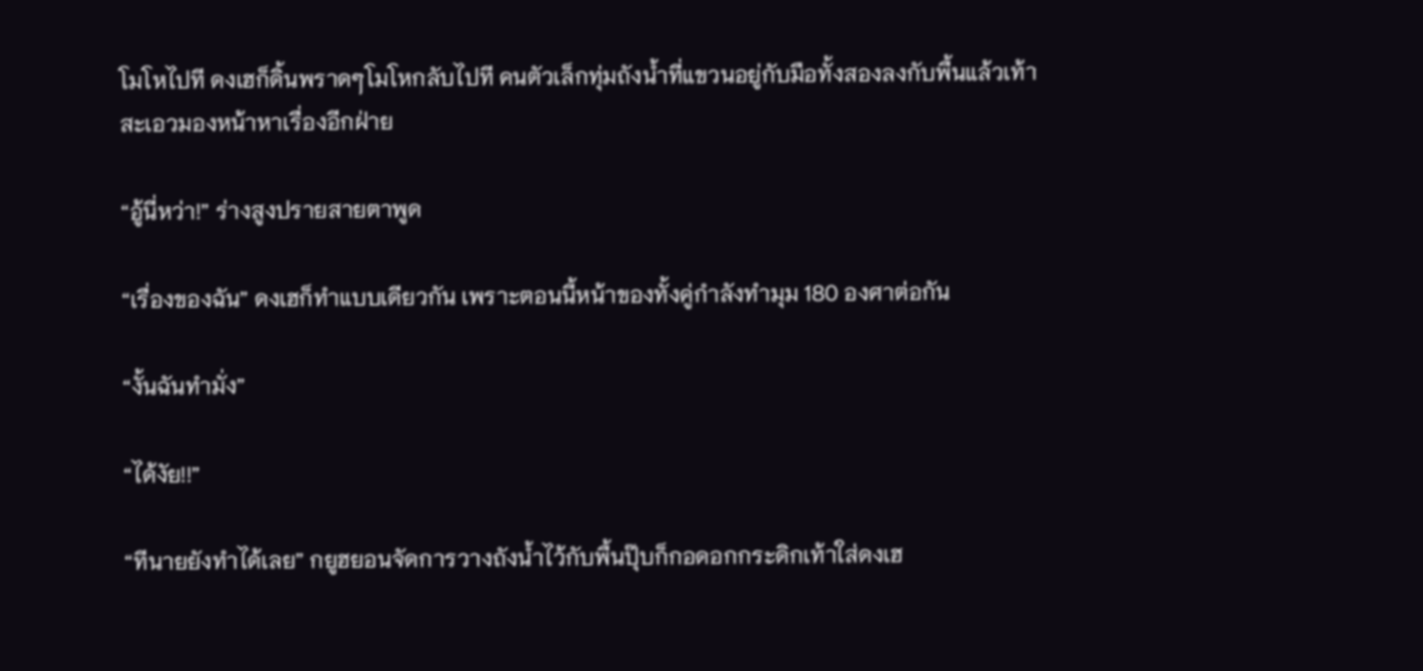โมโหไปที ดงเฮก็ดิ้นพราดๆโมโหกลับไปที คนตัวเล็กทุ่มถังน้ำที่แขวนอยู่กับมือทั้งสองลงกับพื้นแล้วเท้าสะเอวมองหน้าหาเรื่องอีกฝ่าย

“อู้นี่หว่า!” ร่างสูงปรายสายตาพูด

“เรื่องของฉัน” ดงเฮก็ทำแบบเดียวกัน เพราะตอนนี้หน้าของทั้งคู่กำลังทำมุม 180 องศาต่อกัน

“งั้นฉันทำมั่ง”

“ได้งัย!!”

“ทีนายยังทำได้เลย” กยูฮยอนจัดการวางถังน้ำไว้กับพื้นปุ๊บก็กอดอกกระดิกเท้าใส่ดงเฮ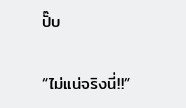ปั๊บ

“ไม่แน่จริงนี่!!”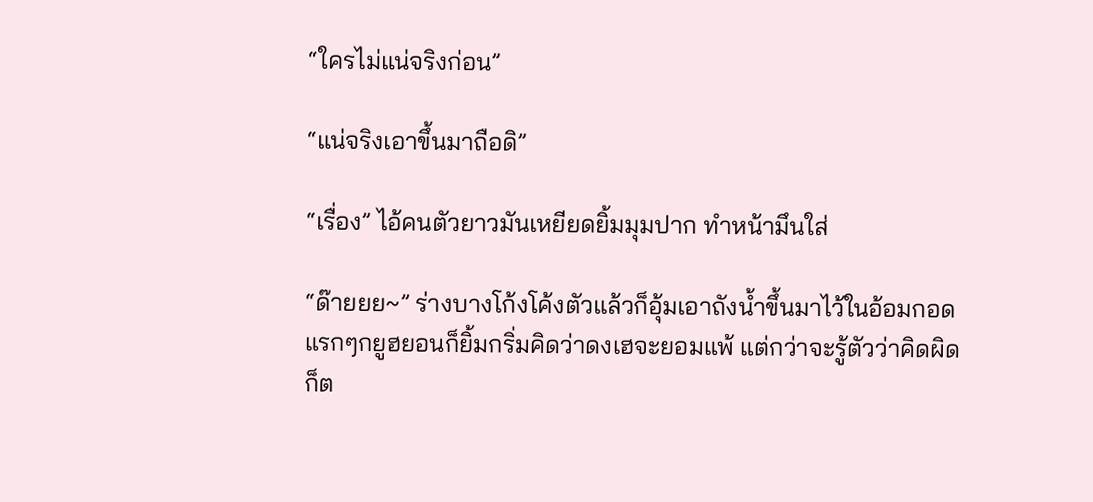“ใครไม่แน่จริงก่อน”

“แน่จริงเอาขึ้นมาถือดิ”

“เรื่อง” ไอ้คนตัวยาวมันเหยียดยิ้มมุมปาก ทำหน้ามึนใส่

“ด๊ายยย~” ร่างบางโก้งโค้งตัวแล้วก็อุ้มเอาถังน้ำขึ้นมาไว้ในอ้อมกอด แรกๆกยูฮยอนก็ยิ้มกริ่มคิดว่าดงเฮจะยอมแพ้ แต่กว่าจะรู้ตัวว่าคิดผิด ก็ต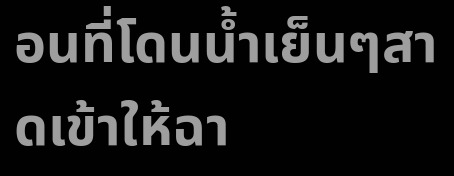อนที่โดนน้ำเย็นๆสาดเข้าให้ฉา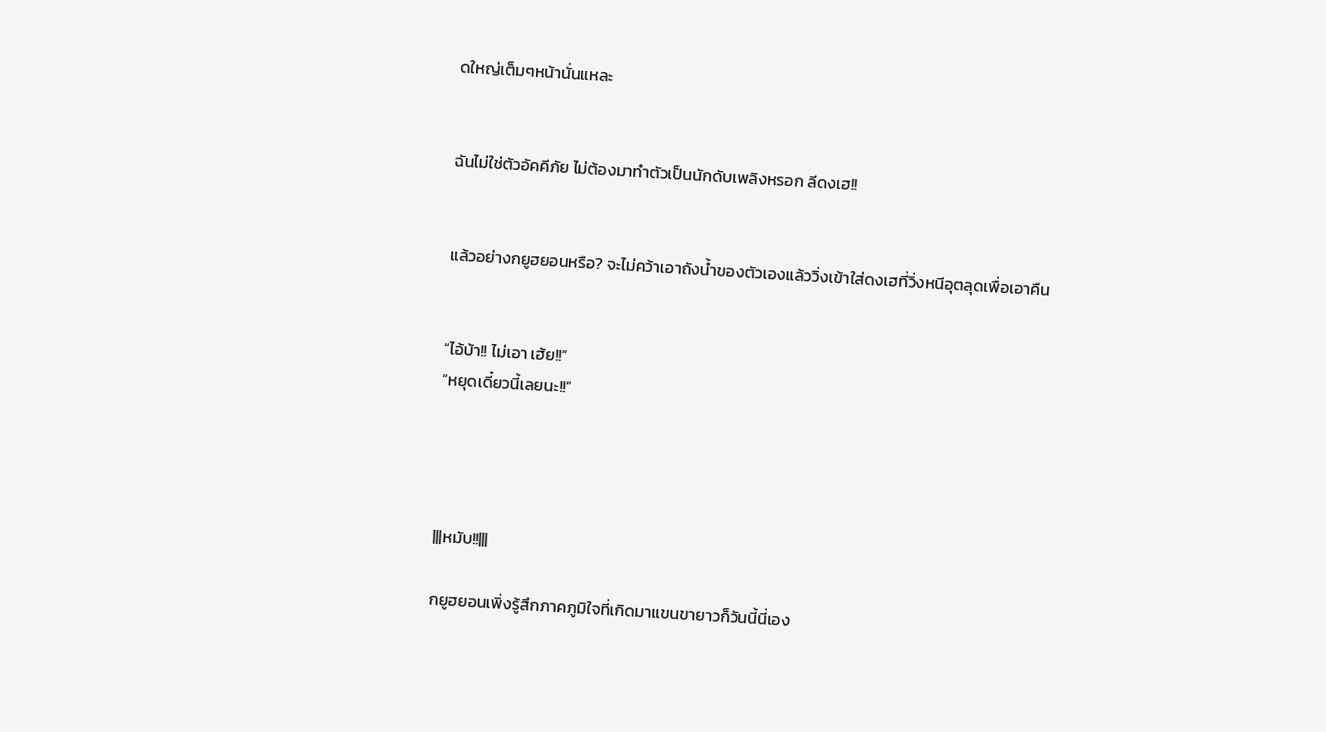ดใหญ่เต็มๆหน้านั่นแหละ


ฉันไม่ใช่ตัวอัคคีภัย ไม่ต้องมาทำตัวเป็นนักดับเพลิงหรอก ลีดงเฮ!!


แล้วอย่างกยูฮยอนหรือ? จะไม่คว้าเอาถังน้ำของตัวเองแล้ววิ่งเข้าใส่ดงเฮที่วิ่งหนีอุตลุดเพื่อเอาคืน


“ไอ้บ้า!! ไม่เอา เฮ้ย!!”
“หยุดเดี๋ยวนี้เลยนะ!!”




|||หมับ!!|||

กยูฮยอนเพิ่งรู้สึกภาคภูมิใจที่เกิดมาแขนขายาวก็วันนี้นี่เอง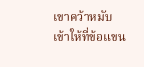เขาคว้าหมับเข้าให้ที่ข้อแขน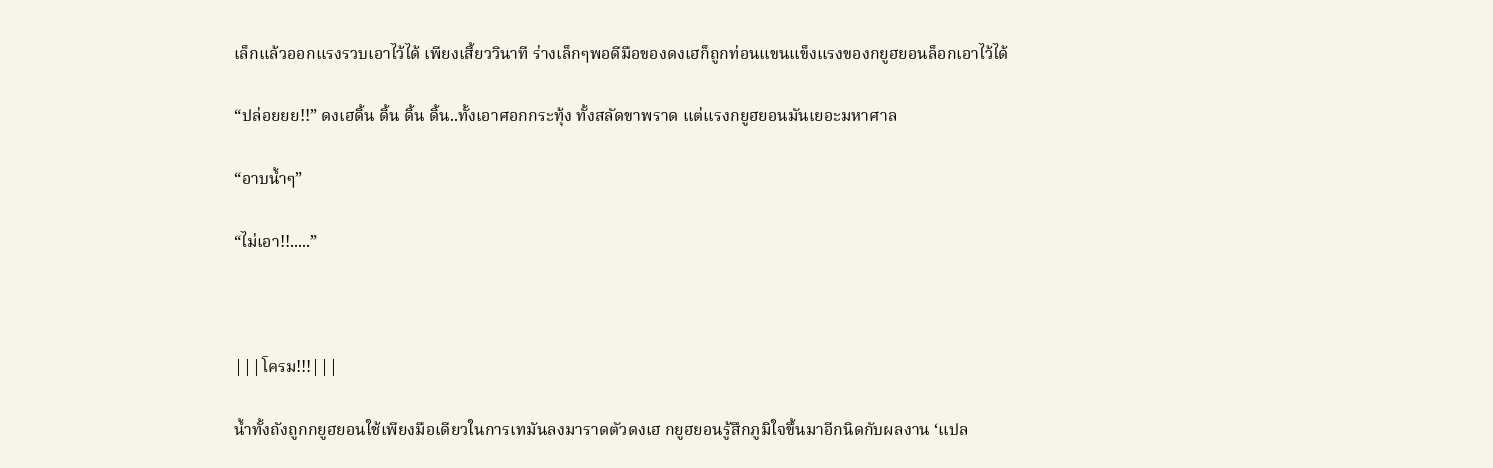เล็กแล้วออกแรงรวบเอาไว้ได้ เพียงเสี้ยววินาที ร่างเล็กๆพอดีมือของดงเฮก็ถูกท่อนแขนแข็งแรงของกยูฮยอนล็อกเอาไว้ได้

“ปล่อยยย!!” ดงเฮดิ้น ดิ้น ดิ้น ดิ้น..ทั้งเอาศอกกระทุ้ง ทั้งสลัดขาพราด แต่แรงกยูฮยอนมันเยอะมหาศาล

“อาบน้ำๆ”

“ไม่เอา!!.....”



|||โครม!!!|||

น้ำทั้งถังถูกกยูฮยอนใช้เพียงมือเดียวในการเทมันลงมาราดตัวดงเฮ กยูฮยอนรู้สึกภูมิใจขึ้นมาอีกนิดกับผลงาน ‘แปล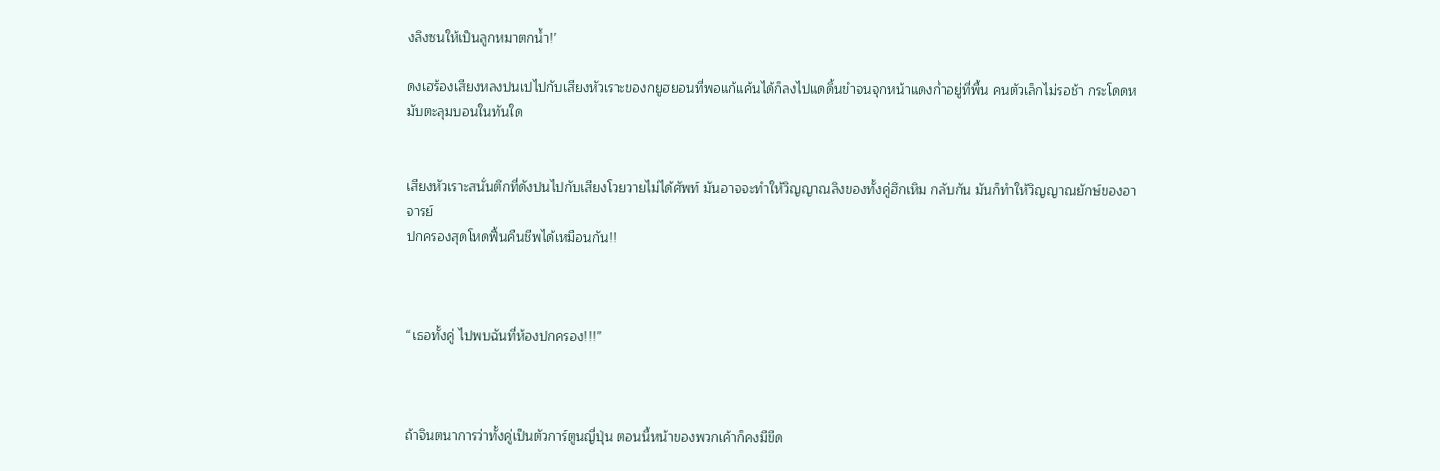งลิงซนให้เป็นลูกหมาตกน้ำ!’

ดงเฮร้องเสียงหลงปนเปไปกับเสียงหัวเราะของกยูฮยอนที่พอแก้แค้นได้ก็ลงไปแดดิ้นขำจนจุกหน้าแดงก่ำอยู่ที่พื้น คนตัวเล็กไม่รอช้า กระโดดหมับตะลุมบอนในทันใด


เสียงหัวเราะสนั่นตึกที่ดังปนไปกับเสียงโวยวายไม่ได้ศัพท์ มันอาจจะทำให้วิญญาณลิงของทั้งคู่ฮึกเหิม กลับกัน มันก็ทำให้วิญญาณยักษ์ของอาจารย์
ปกครองสุดโหดฟื้นคืนชีพได้เหมือนกัน!!



“เธอทั้งคู่ ไปพบฉันที่ห้องปกครอง!!!”



ถ้าจินตนาการว่าทั้งคู่เป็นตัวการ์ตูนญี่ปุ่น ตอนนี้หน้าของพวกเค้าก็คงมีขีด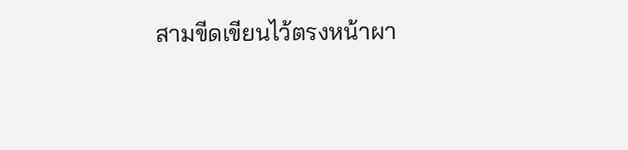สามขีดเขียนไว้ตรงหน้าผา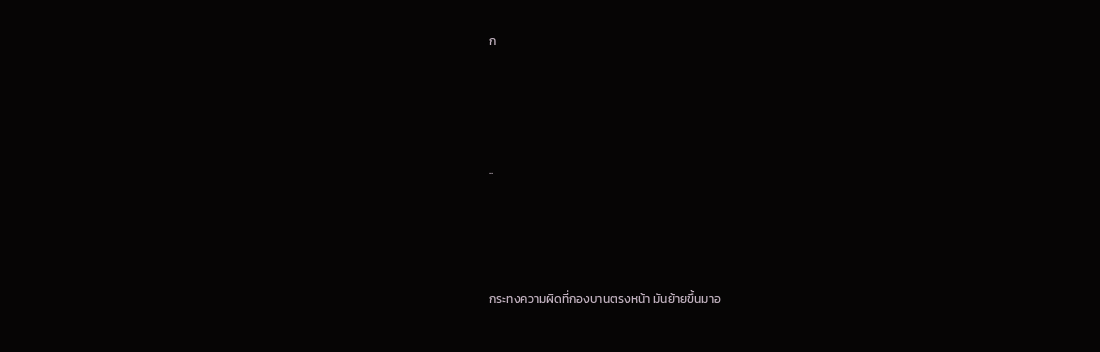ก




..




กระทงความผิดที่กองบานตรงหน้า มันย้ายขึ้นมาอ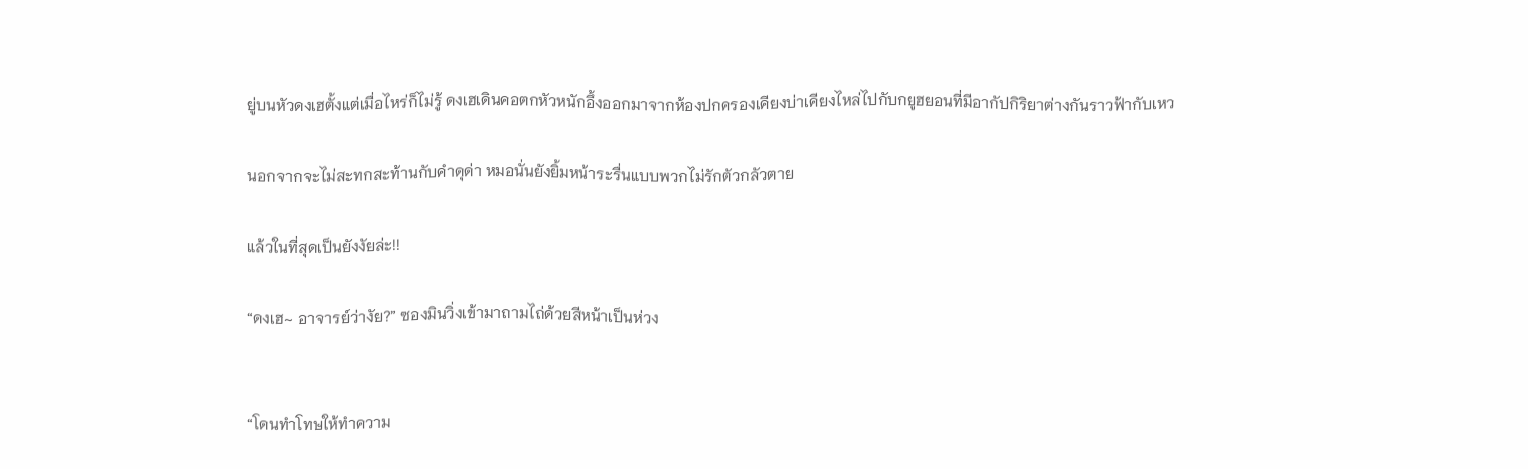ยู่บนหัวดงเฮตั้งแต่เมื่อไหร่ก็ไม่รู้ ดงเฮเดินคอตกหัวหนักอึ้งออกมาจากห้องปกครองเคียงบ่าเคียงไหล่ไปกับกยูฮยอนที่มีอากัปกิริยาต่างกันราวฟ้ากับเหว

นอกจากจะไม่สะทกสะท้านกับคำดุด่า หมอนั่นยังยิ้มหน้าระรื่นแบบพวกไม่รักตัวกลัวตาย

แล้วในที่สุดเป็นยังงัยล่ะ!!

“ดงเฮ~ อาจารย์ว่างัย?” ซองมินวิ่งเข้ามาถามไถ่ด้วยสีหน้าเป็นห่วง


“โดนทำโทษให้ทำความ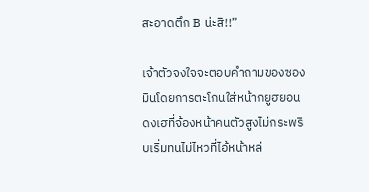สะอาดตึก B น่ะสิ!!”

เจ้าตัวจงใจจะตอบคำถามของซองมินโดยการตะโกนใส่หน้ากยูฮยอน ดงเฮที่จ้องหน้าคนตัวสูงไม่กระพริบเริ่มทนไม่ไหวที่ไอ้หน้าหล่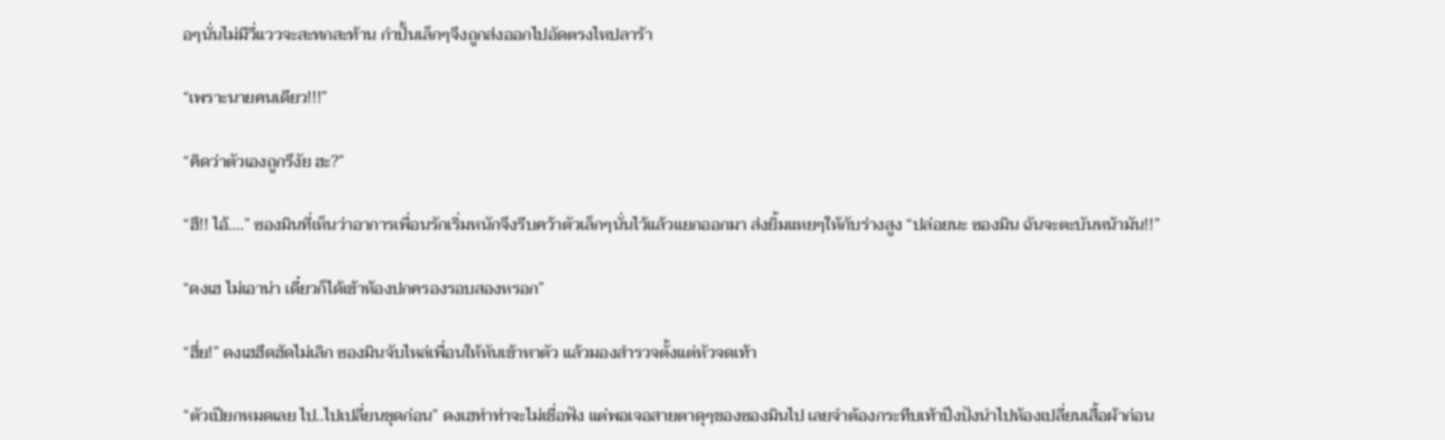อๆนั่นไม่มีวี่แววจะสะทกสะท้าน กำปั้นเล็กๆจึงถูกส่งออกไปอัดตรงไหปลาร้า

“เพราะนายคนเดียว!!!”

“คิดว่าตัวเองถูกรึงัย ฮะ?”

“ฮึ!! ไอ้....” ซองมินที่เห็นว่าอาการเพื่อนรักเริ่มหนักจึงรีบคว้าตัวเล็กๆนั่นไว้แล้วแยกออกมา ส่งยิ้มแหยๆให้กับร่างสูง “ปล่อยนะ ซองมิน ฉันจะตะบันหน้ามัน!!”

“ดงเฮ ไม่เอาน่า เดี๋ยวก็ได้เข้าห้องปกครองรอบสองหรอก”

“ฮึ่ย!” ดงเฮฮึดฮัดไม่เลิก ซองมินจับไหล่เพื่อนให้หันเข้าหาตัว แล้วมองสำรวจตั้งแต่หัวจดเท้า

“ตัวเปียกหมดเลย ไป..ไปเปลี่ยนชุดก่อน” ดงเฮทำท่าจะไม่เชื่อฟัง แต่พอเจอสายตาดุๆของซองมินไป เลยจำต้องกระทืบเท้าปึงปังนำไปห้องเปลี่ยนเสื้อผ้าก่อน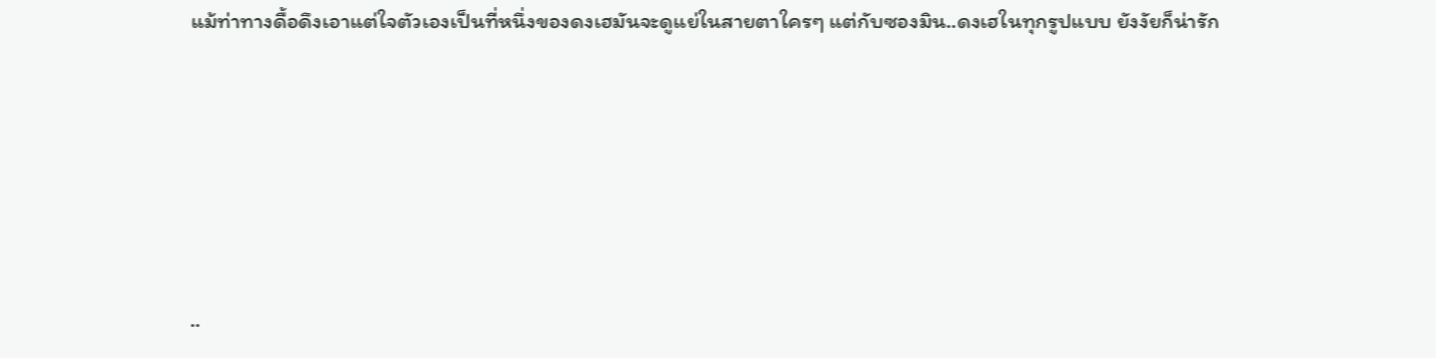แม้ท่าทางดื้อดึงเอาแต่ใจตัวเองเป็นที่หนึ่งของดงเฮมันจะดูแย่ในสายตาใครๆ แต่กับซองมิน..ดงเฮในทุกรูปแบบ ยังงัยก็น่ารัก





..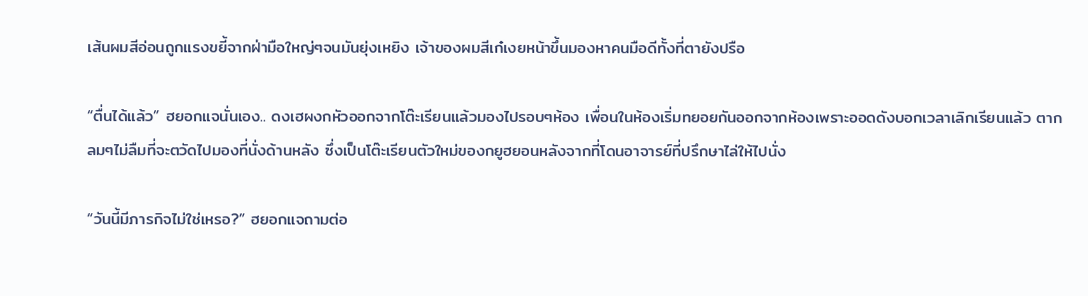เส้นผมสีอ่อนถูกแรงขยี้จากฝ่ามือใหญ่ๆจนมันยุ่งเหยิง เจ้าของผมสีเก๋เงยหน้าขึ้นมองหาคนมือดีทั้งที่ตายังปรือ

“ตื่นได้แล้ว” ฮยอกแจนั่นเอง.. ดงเฮผงกหัวออกจากโต๊ะเรียนแล้วมองไปรอบๆห้อง เพื่อนในห้องเริ่มทยอยกันออกจากห้องเพราะออดดังบอกเวลาเลิกเรียนแล้ว ตากลมๆไม่ลืมที่จะตวัดไปมองที่นั่งด้านหลัง ซึ่งเป็นโต๊ะเรียนตัวใหม่ของกยูฮยอนหลังจากที่โดนอาจารย์ที่ปรึกษาไล่ให้ไปนั่ง

“วันนี้มีภารกิจไม่ใช่เหรอ?” ฮยอกแจถามต่อ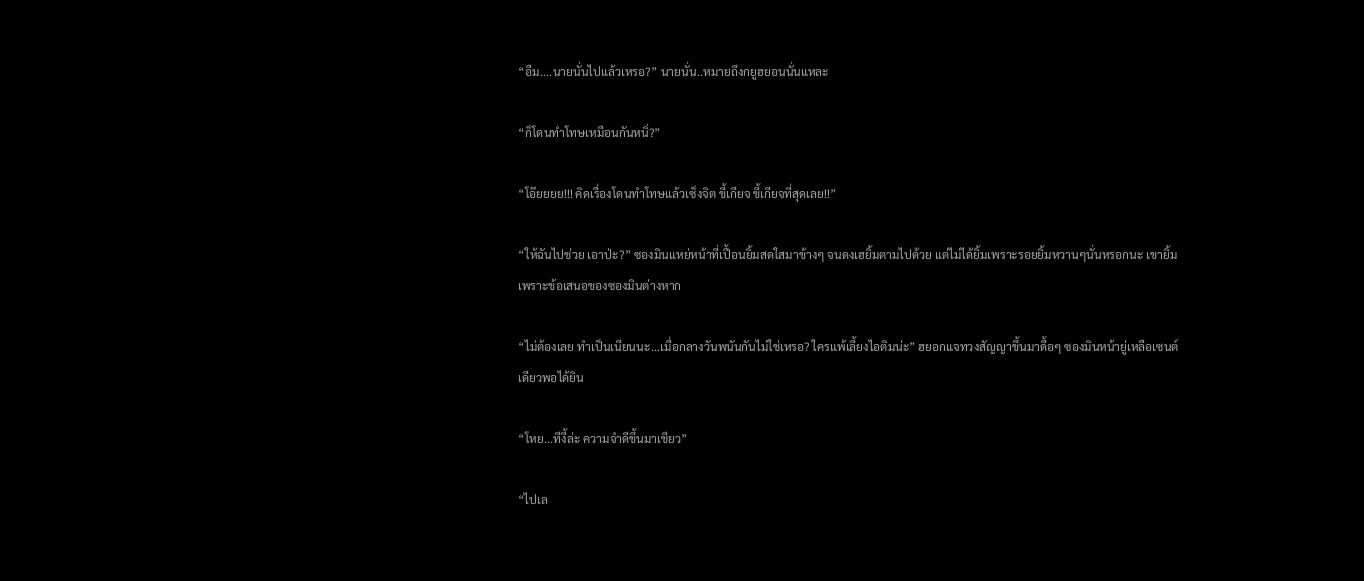“อืม....นายนั่นไปแล้วเหรอ?” นายนั่น..หมายถึงกยูฮยอนนั่นแหละ

“ก็โดนทำโทษเหมือนกันหนิ่?”

“โอ๊ยยยย!!! คิดเรื่องโดนทำโทษแล้วเซ็งจิต ขี้เกียจ ขี้เกียจที่สุดเลย!!”

“ให้ฉันไปช่วย เอาป่ะ?” ซองมินแหย่หน้าที่เปื้อนยิ้มสดใสมาข้างๆ จนดงเฮยิ้มตามไปด้วย แต่ไม่ได้ยิ้มเพราะรอยยิ้มหวานๆนั่นหรอกนะ เขายิ้มเพราะข้อเสนอของซองมินต่างหาก

“ไม่ต้องเลย ทำเป็นเนียนนะ...เมื่อกลางวันพนันกันไม่ใช่เหรอ? ใครแพ้เลี้ยงไอติมน่ะ” ฮยอกแจทวงสัญญาขึ้นมาดื้อๆ ซองมินหน้ายู่เหลือเซนต์เดียวพอได้ยิน

“โหย...ทีงี้ล่ะ ความจำดีขึ้นมาเชียว”

“ไปเล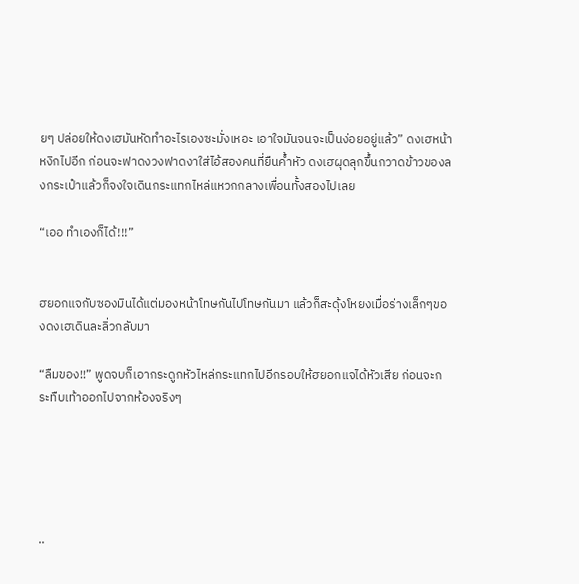ยๆ ปล่อยให้ดงเฮมันหัดทำอะไรเองซะมั่งเหอะ เอาใจมันจนจะเป็นง่อยอยู่แล้ว” ดงเฮหน้าหงิกไปอีก ก่อนจะฟาดงวงฟาดงาใส่ไอ้สองคนที่ยืนค้ำหัว ดงเฮผุดลุกขึ้นกวาดข้าวของลงกระเป๋าแล้วก็จงใจเดินกระแทกไหล่แหวกกลางเพื่อนทั้งสองไปเลย

“เออ ทำเองก็ได้!!!”


ฮยอกแจกับซองมินได้แต่มองหน้าโทษกันไปโทษกันมา แล้วก็สะดุ้งโหยงเมื่อร่างเล็กๆของดงเฮเดินละลิ่วกลับมา

“ลืมของ!!” พูดจบก็เอากระดูกหัวไหล่กระแทกไปอีกรอบให้ฮยอกแจได้หัวเสีย ก่อนจะกระทืบเท้าออกไปจากห้องจริงๆ





..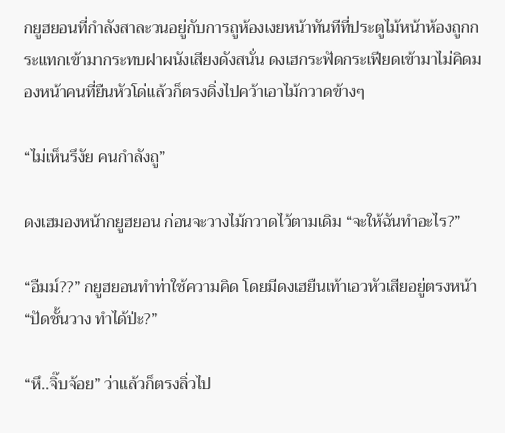กยูฮยอนที่กำลังสาละวนอยู่กับการถูห้องเงยหน้าทันทีที่ประตูไม้หน้าห้องถูกกระแทกเข้ามากระทบฝาผนังเสียงดังสนั่น ดงเฮกระฟัดกระเฟียดเข้ามาไม่คิดมองหน้าคนที่ยืนหัวโด่แล้วก็ตรงดิ่งไปคว้าเอาไม้กวาดข้างๆ

“ไม่เห็นรึงัย คนกำลังถู”

ดงเฮมองหน้ากยูฮยอน ก่อนจะวางไม้กวาดไว้ตามเดิม “จะให้ฉันทำอะไร?”

“อืมม์??” กยูฮยอนทำท่าใช้ความคิด โดยมีดงเฮยืนเท้าเอวหัวเสียอยู่ตรงหน้า “ปัดชั้นวาง ทำได้ป่ะ?”

“หึ..จิ๊บจ้อย” ว่าแล้วก็ตรงลิ่วไป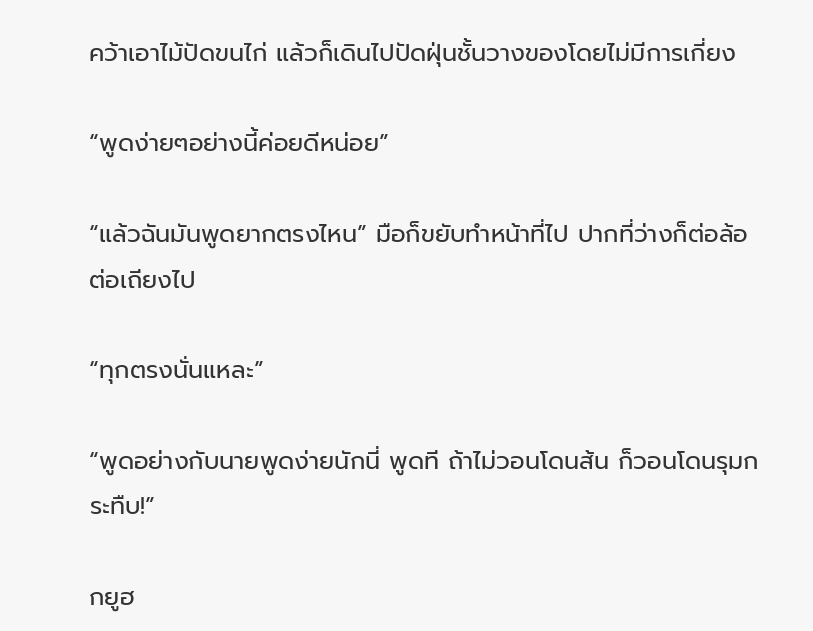คว้าเอาไม้ปัดขนไก่ แล้วก็เดินไปปัดฝุ่นชั้นวางของโดยไม่มีการเกี่ยง

“พูดง่ายๆอย่างนี้ค่อยดีหน่อย”

“แล้วฉันมันพูดยากตรงไหน” มือก็ขยับทำหน้าที่ไป ปากที่ว่างก็ต่อล้อต่อเถียงไป

“ทุกตรงนั่นแหละ”

“พูดอย่างกับนายพูดง่ายนักนี่ พูดที ถ้าไม่วอนโดนส้น ก็วอนโดนรุมกระทืบ!”

กยูฮ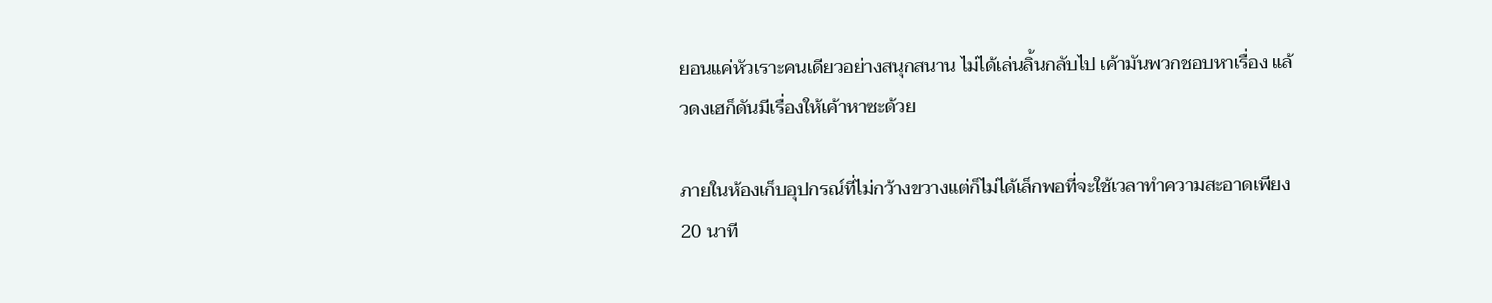ยอนแค่หัวเราะคนเดียวอย่างสนุกสนาน ไม่ได้เล่นลิ้นกลับไป เค้ามันพวกชอบหาเรื่อง แล้วดงเฮก็ดันมีเรื่องให้เค้าหาซะด้วย

ภายในห้องเก็บอุปกรณ์ที่ไม่กว้างขวางแต่ก็ไม่ได้เล็กพอที่จะใช้เวลาทำความสะอาดเพียง 20 นาที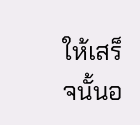ให้เสร็จนั้นอ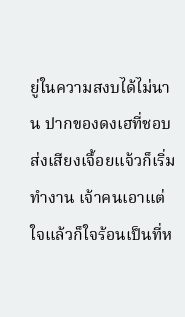ยู่ในความสงบได้ไม่นาน ปากของดงเฮที่ชอบส่งเสียงเจื้อยแจ้วก็เริ่มทำงาน เจ้าคนเอาแต่ใจแล้วก็ใจร้อนเป็นที่ห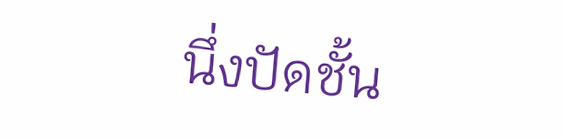นึ่งปัดชั้น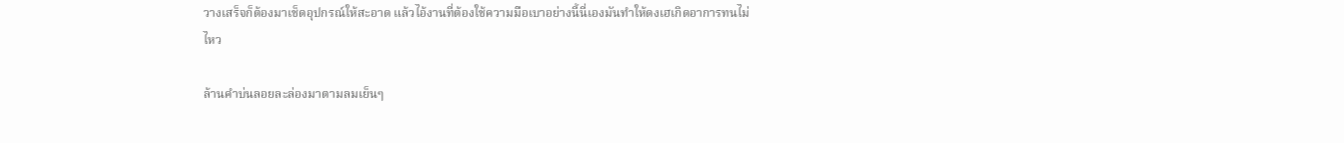วางเสร็จก็ต้องมาเช็ดอุปกรณ์ให้สะอาด แล้วไอ้งานที่ต้องใช้ความมือเบาอย่างนี้นี่เองมันทำให้ดงเฮเกิดอาการทนไม่ไหว

ล้านคำบ่นลอยละล่องมาตามลมเย็นๆ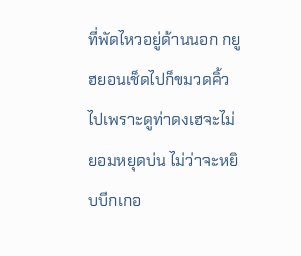ที่พัดไหวอยู่ด้านนอก กยูฮยอนเช็ดไปก็ขมวดคิ้วไปเพราะดูท่าดงเฮจะไม่ยอมหยุดบ่น ไม่ว่าจะหยิบบีกเกอ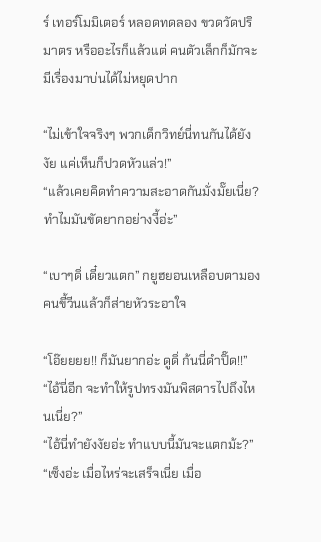ร์ เทอร์โมมิเตอร์ หลอดทดลอง ขวดวัดปริมาตร หรืออะไรก็แล้วแต่ คนตัวเล็กก็มักจะมีเรื่องมาบ่นได้ไม่หยุดปาก

“ไม่เข้าใจจริงๆ พวกเด็กวิทย์นี่ทนกันได้ยังงัย แค่เห็นก็ปวดหัวแล่ว!”
“แล้วเคยคิดทำความสะอาดกันมั่งมั๊ยเนี่ย? ทำไมมันขัดยากอย่างงี้อ่ะ”

“เบาๆดิ่ เดี๋ยวแตก” กยูฮยอนเหลือบตามองคนขี้วีนแล้วก็ส่ายหัวระอาใจ

“โอ๊ยยยย!! ก็มันยากอ่ะ ดูดิ่ ก้นนี่ดำปิ๊ด!!”
“ไอ้นี่อีก จะทำให้รูปทรงมันพิสดารไปถึงไหนเนี่ย?”
“ไอ้นี่ทำยังงัยอ่ะ ทำแบบนี้มันจะแตกม้ะ?”
“เซ็งอ่ะ เมื่อไหร่จะเสร็จเนี่ย เมื่อ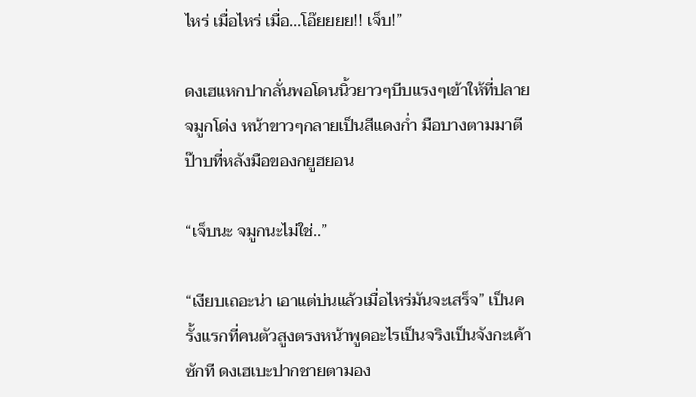ไหร่ เมื่อไหร่ เมื่อ...โอ๊ยยยย!! เจ็บ!”

ดงเฮแหกปากลั่นพอโดนนิ้วยาวๆบีบแรงๆเข้าให้ที่ปลายจมูกโด่ง หน้าขาวๆกลายเป็นสีแดงก่ำ มือบางตามมาตีป๊าบที่หลังมือของกยูฮยอน

“เจ็บนะ จมูกนะไม่ใช่..”

“เงียบเถอะน่า เอาแต่บ่นแล้วเมื่อไหร่มันจะเสร็จ” เป็นครั้งแรกที่คนตัวสูงตรงหน้าพูดอะไรเป็นจริงเป็นจังกะเค้าซักที ดงเฮเบะปากชายตามอง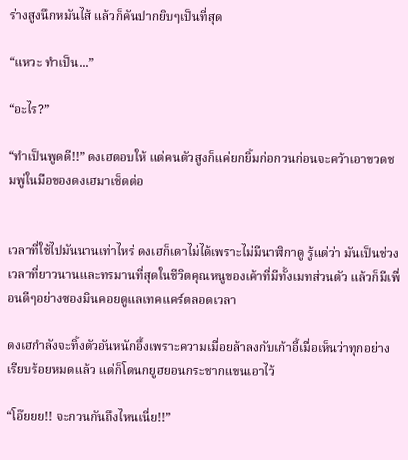ร่างสูงนึกหมันไส้ แล้วก็คันปากยิบๆเป็นที่สุด

“แหวะ ทำเป็น...”

“อะไร?”

“ทำเป็นพูดดี!!” ดงเฮตอบให้ แต่คนตัวสูงก็แค่ยกยิ้มก่อกวนก่อนจะคว้าเอาขวดชมพู่ในมือของดงเฮมาเช็ดต่อ


เวลาที่ใช้ไปมันนานเท่าไหร่ ดงเฮก็เดาไม่ได้เพราะไม่มีนาฬิกาดู รู้แต่ว่า มันเป็นช่วงเวลาที่ยาวนานและทรมานที่สุดในชีวิตคุณหนูของเค้าที่มีทั้งเมทส่วนตัว แล้วก็มีเพื่อนดีๆอย่างซองมินคอยดูแลเทคแคร์ตลอดเวลา

ดงเฮกำลังจะทิ้งตัวอันหนักอึ้งเพราะความเมื่อยล้าลงกับเก้าอี้เมื่อเห็นว่าทุกอย่างเรียบร้อยหมดแล้ว แต่ก็โดนกยูฮยอนกระชากแขนเอาไว้

“โอ๊ยยย!! จะกวนกันถึงไหนเนี่ย!!”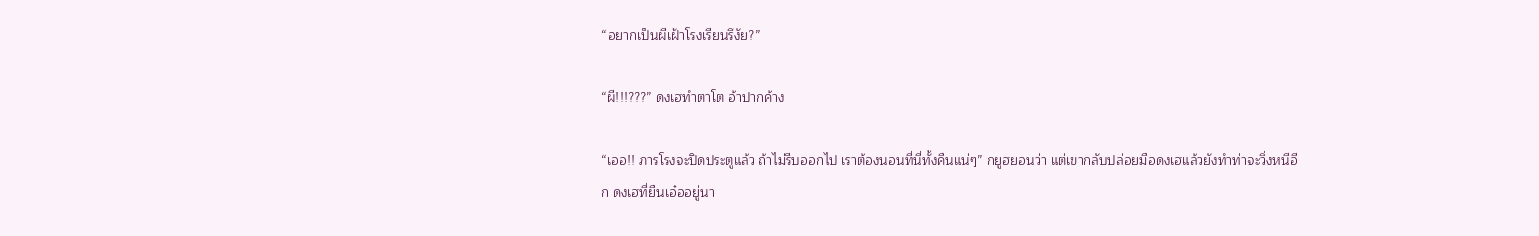“อยากเป็นผีเฝ้าโรงเรียนรึงัย?”

“ผี!!!???” ดงเฮทำตาโต อ้าปากค้าง

“เออ!! ภารโรงจะปิดประตูแล้ว ถ้าไม่รีบออกไป เราต้องนอนที่นี่ทั้งคืนแน่ๆ” กยูฮยอนว่า แต่เขากลับปล่อยมือดงเฮแล้วยังทำท่าจะวิ่งหนีอีก ดงเฮที่ยืนเอ๋ออยู่นา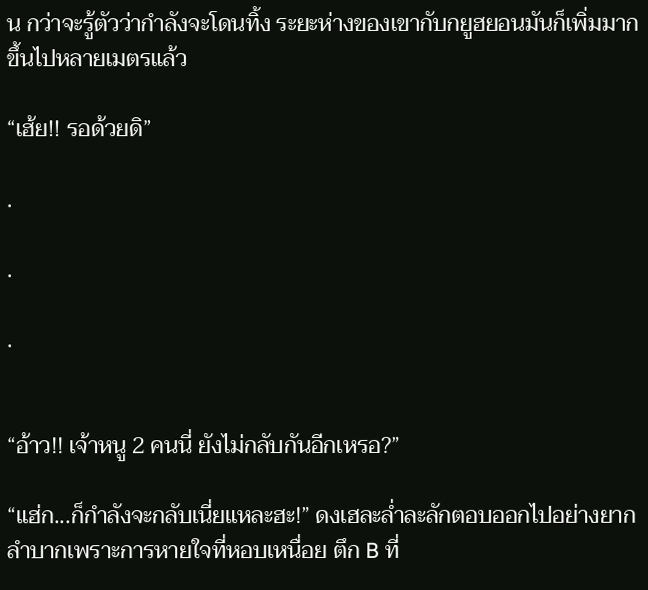น กว่าจะรู้ตัวว่ากำลังจะโดนทิ้ง ระยะห่างของเขากับกยูฮยอนมันก็เพิ่มมากขึ้นไปหลายเมตรแล้ว

“เฮ้ย!! รอด้วยดิ”

.

.

.


“อ้าว!! เจ้าหนู 2 คนนี่ ยังไม่กลับกันอีกเหรอ?”

“แฮ่ก...ก็กำลังจะกลับเนี่ยแหละฮะ!” ดงเฮละล่ำละลักตอบออกไปอย่างยากลำบากเพราะการหายใจที่หอบเหนื่อย ตึก B ที่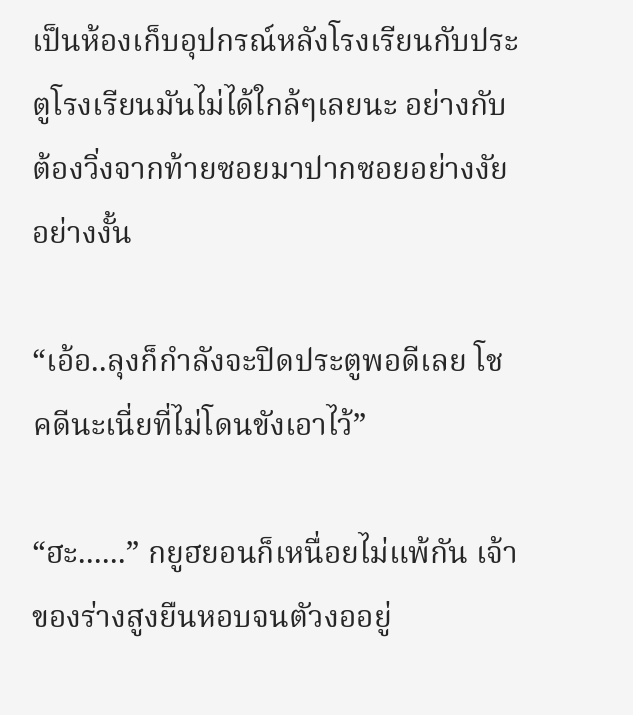เป็นห้องเก็บอุปกรณ์หลังโรงเรียนกับประตูโรงเรียนมันไม่ได้ใกล้ๆเลยนะ อย่างกับต้องวิ่งจากท้ายซอยมาปากซอยอย่างงัยอย่างงั้น

“เอ้อ..ลุงก็กำลังจะปิดประตูพอดีเลย โชคดีนะเนี่ยที่ไม่โดนขังเอาไว้”

“ฮะ......” กยูฮยอนก็เหนื่อยไม่แพ้กัน เจ้าของร่างสูงยืนหอบจนตัวงออยู่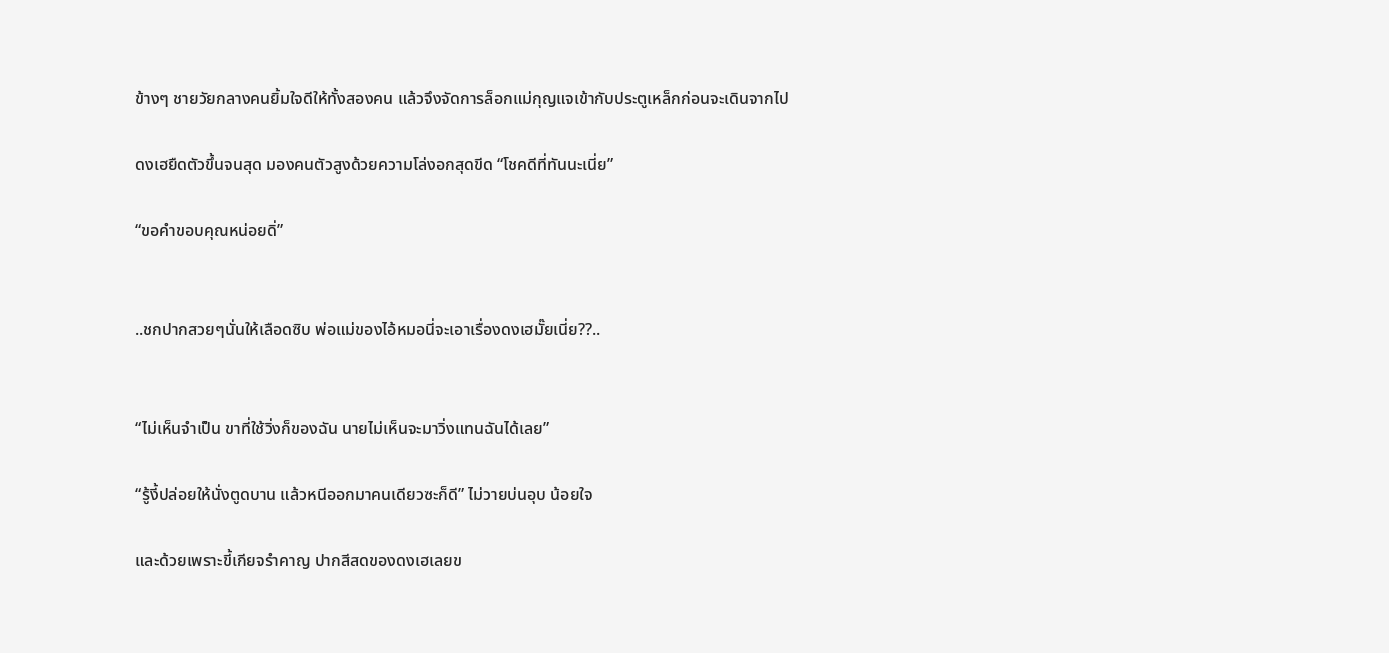ข้างๆ ชายวัยกลางคนยิ้มใจดีให้ทั้งสองคน แล้วจึงจัดการล็อกแม่กุญแจเข้ากับประตูเหล็กก่อนจะเดินจากไป

ดงเฮยืดตัวขึ้นจนสุด มองคนตัวสูงด้วยความโล่งอกสุดขีด “โชคดีที่ทันนะเนี่ย”

“ขอคำขอบคุณหน่อยดิ่”


..ชกปากสวยๆนั่นให้เลือดซิบ พ่อแม่ของไอ้หมอนี่จะเอาเรื่องดงเฮมั๊ยเนี่ย??..


“ไม่เห็นจำเป็น ขาที่ใช้วิ่งก็ของฉัน นายไม่เห็นจะมาวิ่งแทนฉันได้เลย”

“รู้งี้ปล่อยให้นั่งตูดบาน แล้วหนีออกมาคนเดียวซะก็ดี” ไม่วายบ่นอุบ น้อยใจ

และด้วยเพราะขี้เกียจรำคาญ ปากสีสดของดงเฮเลยข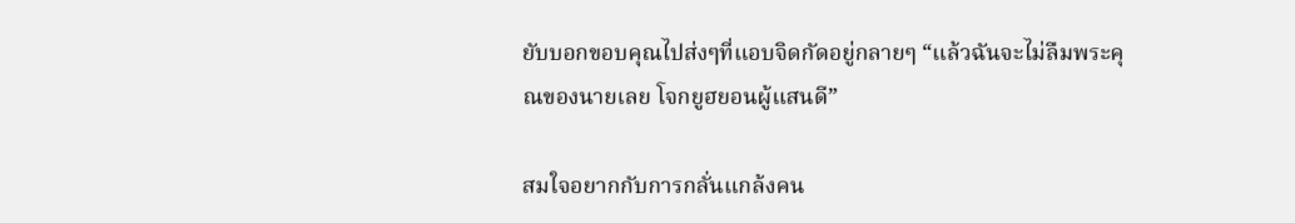ยับบอกขอบคุณไปส่งๆที่แอบจิดกัดอยู่กลายๆ “แล้วฉันจะไม่ลืมพระคุณของนายเลย โจกยูฮยอนผู้แสนดี”

สมใจอยากกับการกลั่นแกล้งคน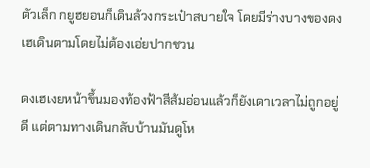ตัวเล็ก กยูฮยอนก็เดินล้วงกระเป๋าสบายใจ โดยมีร่างบางของดงเฮเดินตามโดยไม่ต้องเอ่ยปากชวน

ดงเฮเงยหน้าขึ้นมองท้องฟ้าสีส้มอ่อนแล้วก็ยังเดาเวลาไม่ถูกอยู่ดี แต่ตามทางเดินกลับบ้านมันดูโห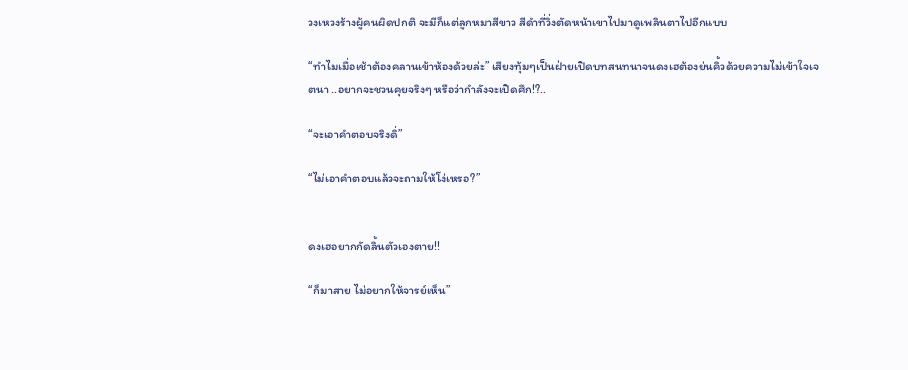วงเหวงร้างผู้คนผิดปกติ จะมีก็แต่ลูกหมาสีขาว สีดำที่วิ่งตัดหน้าเขาไปมาดูเพลินตาไปอีกแบบ

“ทำไมเมื่อเช้าต้องคลานเข้าห้องด้วยล่ะ” เสียงทุ้มๆเป็นฝ่ายเปิดบทสนทนาจนดงเฮต้องย่นคิ้วด้วยความไม่เข้าใจเจตนา ..อยากจะชวนคุยจริงๆ หรือว่ากำลังจะเปิดศึก!?..

“จะเอาคำตอบจริงดิ่”

“ไม่เอาคำตอบแล้วจะถามให้โง่เหรอ?”


ดงเฮอยากกัดลิ้นตัวเองตาย!!

“ก็มาสาย ไม่อยากให้จารย์เห็น”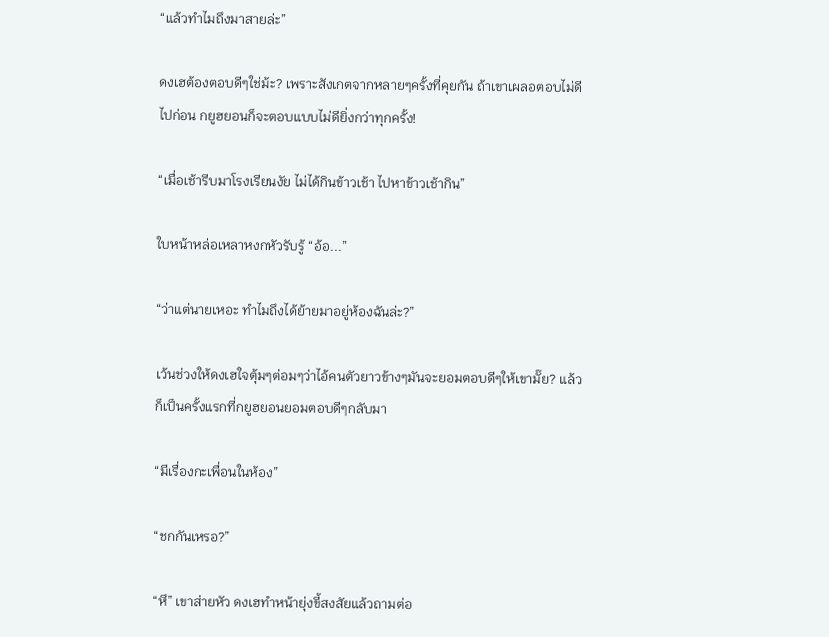“แล้วทำไมถึงมาสายล่ะ”

ดงเฮต้องตอบดีๆใช่ม้ะ? เพราะสังเกตจากหลายๆครั้งที่คุยกัน ถ้าเขาเผลอตอบไม่ดีไปก่อน กยูฮยอนก็จะตอบแบบไม่ดียิ่งกว่าทุกครั้ง!

“เมื่อเช้ารีบมาโรงเรียนงัย ไม่ได้กินข้าวเช้า ไปหาข้าวเช้ากิน”

ใบหน้าหล่อเหลาหงกหัวรับรู้ “อ้อ...”

“ว่าแต่นายเหอะ ทำไมถึงได้ย้ายมาอยู่ห้องฉันล่ะ?”

เว้นช่วงให้ดงเฮใจตุ้มๆต่อมๆว่าไอ้คนตัวยาวข้างๆมันจะยอมตอบดีๆให้เขามั๊ย? แล้วก็เป็นครั้งแรกที่กยูฮยอนยอมตอบดีๆกลับมา

“มีเรื่องกะเพื่อนในห้อง”

“ชกกันเหรอ?”

“หึ” เขาส่ายหัว ดงเฮทำหน้ายุ่งขี้สงสัยแล้วถามต่อ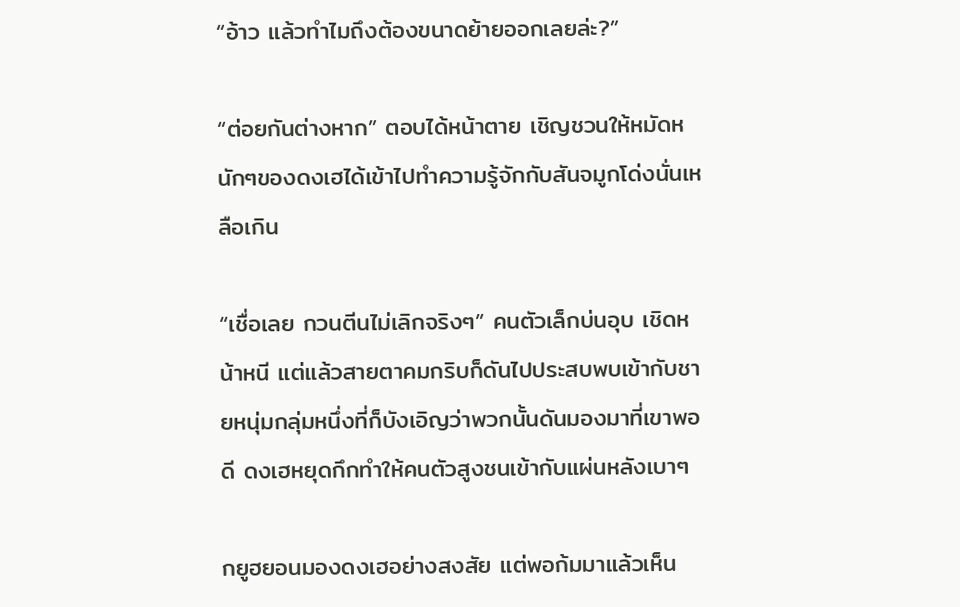“อ้าว แล้วทำไมถึงต้องขนาดย้ายออกเลยล่ะ?”

“ต่อยกันต่างหาก” ตอบได้หน้าตาย เชิญชวนให้หมัดหนักๆของดงเฮได้เข้าไปทำความรู้จักกับสันจมูกโด่งนั่นเหลือเกิน

“เชื่อเลย กวนตีนไม่เลิกจริงๆ” คนตัวเล็กบ่นอุบ เชิดหน้าหนี แต่แล้วสายตาคมกริบก็ดันไปประสบพบเข้ากับชายหนุ่มกลุ่มหนึ่งที่ก็บังเอิญว่าพวกนั้นดันมองมาที่เขาพอดี ดงเฮหยุดกึกทำให้คนตัวสูงชนเข้ากับแผ่นหลังเบาๆ

กยูฮยอนมองดงเฮอย่างสงสัย แต่พอก้มมาแล้วเห็น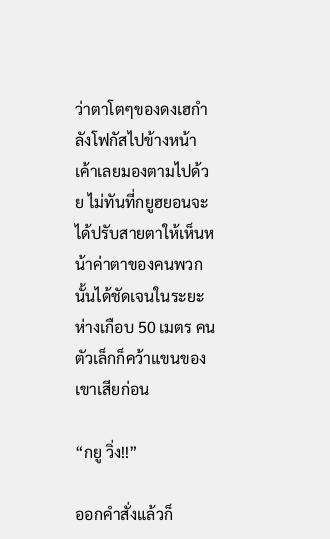ว่าตาโตๆของดงเฮกำลังโฟกัสไปข้างหน้า เค้าเลยมองตามไปด้วย ไม่ทันที่กยูฮยอนจะได้ปรับสายตาให้เห็นหน้าค่าตาของคนพวกนั้นได้ชัดเจนในระยะห่างเกือบ 50 เมตร คนตัวเล็กก็คว้าแขนของเขาเสียก่อน

“กยู วิ่ง!!”

ออกคำสั่งแล้วก็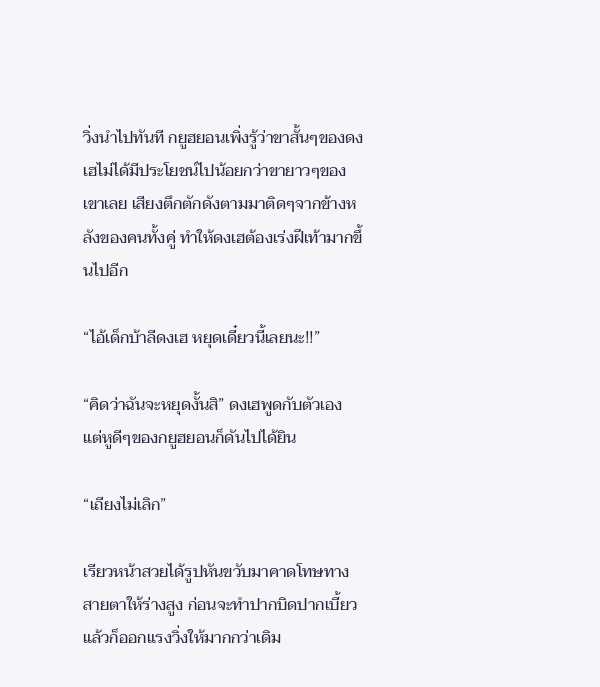วิ่งนำไปทันที กยูฮยอนเพิ่งรู้ว่าขาสั้นๆของดงเฮไม่ได้มีประโยชน์ไปน้อยกว่าขายาวๆของเขาเลย เสียงตึกตักดังตามมาติดๆจากข้างหลังของคนทั้งคู่ ทำให้ดงเฮต้องเร่งฝีเท้ามากขึ้นไปอีก

“ไอ้เด็กบ้าลีดงเฮ หยุดเดี๋ยวนี้เลยนะ!!”

“คิดว่าฉันจะหยุดงั้นสิ” ดงเฮพูดกับตัวเอง แต่หูดีๆของกยูฮยอนก็ดันไปได้ยิน

“เถียงไม่เลิก”

เรียวหน้าสวยได้รูปหันขวับมาคาดโทษทางสายตาให้ร่างสูง ก่อนจะทำปากบิดปากเบี้ยวแล้วก็ออกแรงวิ่งให้มากกว่าเดิม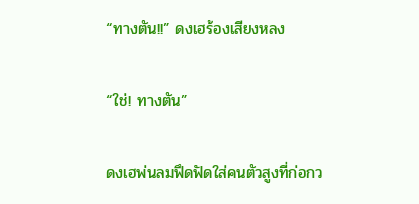“ทางตัน!!” ดงเฮร้องเสียงหลง

“ใช่! ทางตัน”

ดงเฮพ่นลมฟึดฟัดใส่คนตัวสูงที่ก่อกว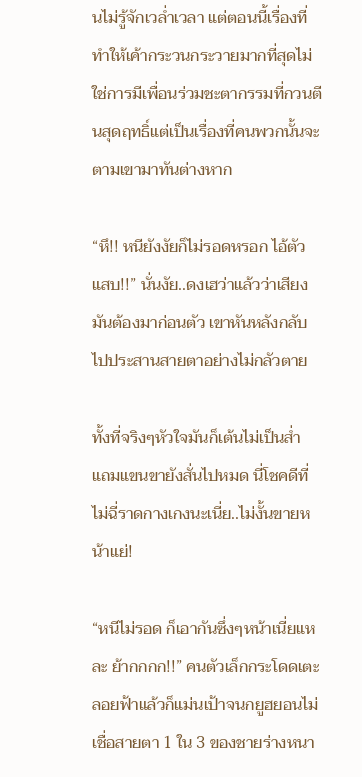นไม่รู้จักเวล่ำเวลา แต่ตอนนี้เรื่องที่ทำให้เค้ากระวนกระวายมากที่สุดไม่ใช่การมีเพื่อนร่วมชะตากรรมที่กวนตีนสุดฤทธิ์แต่เป็นเรื่องที่คนพวกนั้นจะตามเขามาทันต่างหาก

“หึ!! หนียังงัยก็ไม่รอดหรอก ไอ้ตัวแสบ!!” นั่นงัย..ดงเฮว่าแล้วว่าเสียงมันต้องมาก่อนตัว เขาหันหลังกลับไปประสานสายตาอย่างไม่กลัวตาย

ทั้งที่จริงๆหัวใจมันก็เต้นไม่เป็นส่ำ แถมแขนขายังสั่นไปหมด นี่โชคดีที่ไม่ฉี่ราดกางเกงนะเนี่ย..ไม่งั้นขายหน้าแย่!

“หนีไม่รอด ก็เอากันซึ่งๆหน้าเนี่ยแหละ ย้ากกกก!!” คนตัวเล็กกระโดดเตะลอยฟ้าแล้วก็แม่นเป้าจนกยูฮยอนไม่เชื่อสายตา 1 ใน 3 ของชายร่างหนา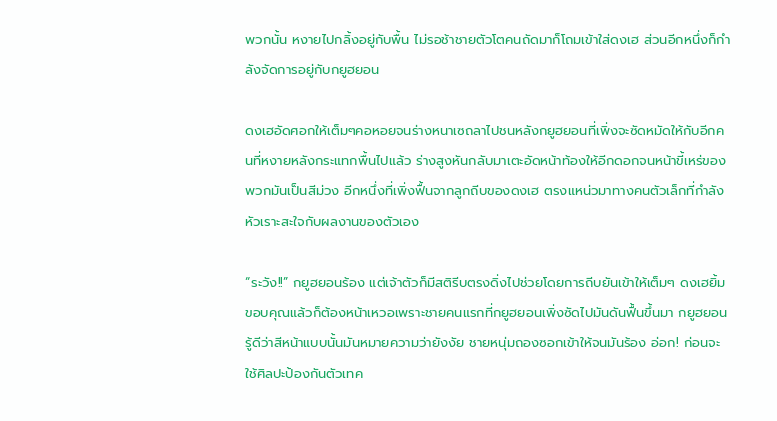พวกนั้น หงายไปกลิ้งอยู่กับพื้น ไม่รอช้าชายตัวโตคนถัดมาก็โถมเข้าใส่ดงเฮ ส่วนอีกหนึ่งก็กำลังจัดการอยู่กับกยูฮยอน

ดงเฮอัดศอกให้เต็มๆคอหอยจนร่างหนาเซถลาไปชนหลังกยูฮยอนที่เพิ่งจะซัดหมัดให้กับอีกคนที่หงายหลังกระแทกพื้นไปแล้ว ร่างสูงหันกลับมาเตะอัดหน้าท้องให้อีกดอกจนหน้าขี้เหร่ของพวกมันเป็นสีม่วง อีกหนึ่งที่เพิ่งฟื้นจากลูกถีบของดงเฮ ตรงแหน่วมาทางคนตัวเล็กที่กำลังหัวเราะสะใจกับผลงานของตัวเอง

“ระวัง!!” กยูฮยอนร้อง แต่เจ้าตัวก็มีสติรีบตรงดิ่งไปช่วยโดยการถีบยันเข้าให้เต็มๆ ดงเฮยิ้มขอบคุณแล้วก็ต้องหน้าเหวอเพราะชายคนแรกที่กยูฮยอนเพิ่งซัดไปมันดันฟื้นขึ้นมา กยูฮยอนรู้ดีว่าสีหน้าแบบนั้นมันหมายความว่ายังงัย ชายหนุ่มถองซอกเข้าให้จนมันร้อง อ่อก! ก่อนจะใช้ศิลปะป้องกันตัวเทค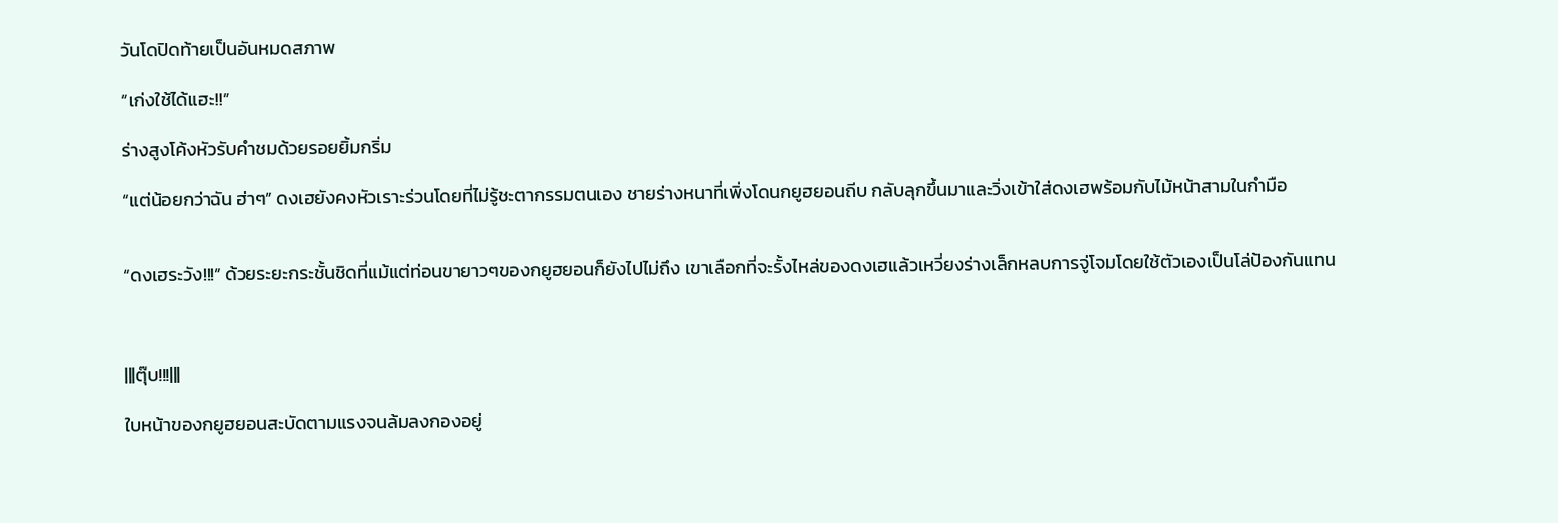วันโดปิดท้ายเป็นอันหมดสภาพ

“เก่งใช้ได้แฮะ!!”

ร่างสูงโค้งหัวรับคำชมด้วยรอยยิ้มกริ่ม

“แต่น้อยกว่าฉัน ฮ่าๆ” ดงเฮยังคงหัวเราะร่วนโดยที่ไม่รู้ชะตากรรมตนเอง ชายร่างหนาที่เพิ่งโดนกยูฮยอนถีบ กลับลุกขึ้นมาและวิ่งเข้าใส่ดงเฮพร้อมกับไม้หน้าสามในกำมือ


“ดงเฮระวัง!!!” ด้วยระยะกระชั้นชิดที่แม้แต่ท่อนขายาวๆของกยูฮยอนก็ยังไปไม่ถึง เขาเลือกที่จะรั้งไหล่ของดงเฮแล้วเหวี่ยงร่างเล็กหลบการจู่โจมโดยใช้ตัวเองเป็นโล่ป้องกันแทน



|||ตุ๊บ!!!|||

ใบหน้าของกยูฮยอนสะบัดตามแรงจนล้มลงกองอยู่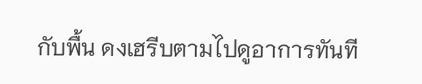กับพื้น ดงเฮรีบตามไปดูอาการทันที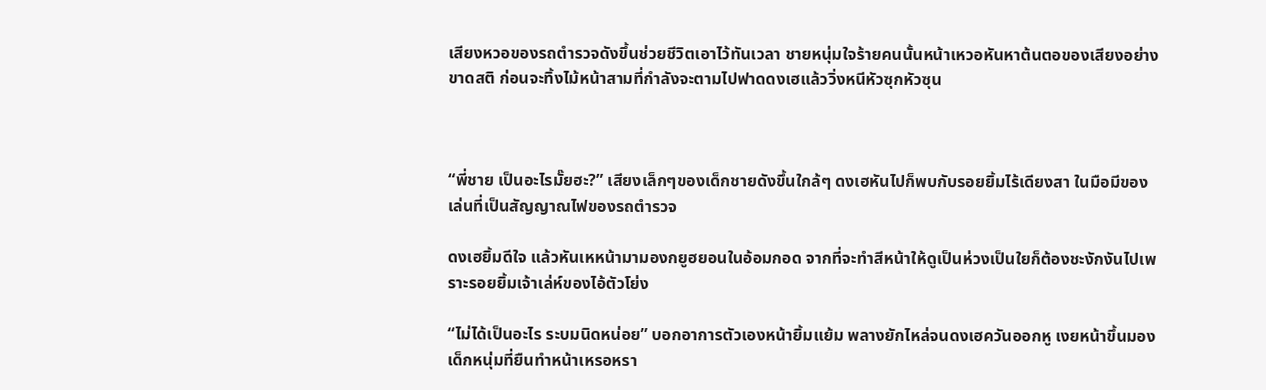เสียงหวอของรถตำรวจดังขึ้นช่วยชีวิตเอาไว้ทันเวลา ชายหนุ่มใจร้ายคนนั้นหน้าเหวอหันหาต้นตอของเสียงอย่างขาดสติ ก่อนจะทิ้งไม้หน้าสามที่กำลังจะตามไปฟาดดงเฮแล้ววิ่งหนีหัวซุกหัวซุน



“พี่ชาย เป็นอะไรมั๊ยฮะ?” เสียงเล็กๆของเด็กชายดังขึ้นใกล้ๆ ดงเฮหันไปก็พบกับรอยยิ้มไร้เดียงสา ในมือมีของเล่นที่เป็นสัญญาณไฟของรถตำรวจ

ดงเฮยิ้มดีใจ แล้วหันเหหน้ามามองกยูฮยอนในอ้อมกอด จากที่จะทำสีหน้าให้ดูเป็นห่วงเป็นใยก็ต้องชะงักงันไปเพราะรอยยิ้มเจ้าเล่ห์ของไอ้ตัวโย่ง

“ไม่ได้เป็นอะไร ระบมนิดหน่อย” บอกอาการตัวเองหน้ายิ้มแย้ม พลางยักไหล่จนดงเฮควันออกหู เงยหน้าขึ้นมองเด็กหนุ่มที่ยืนทำหน้าเหรอหรา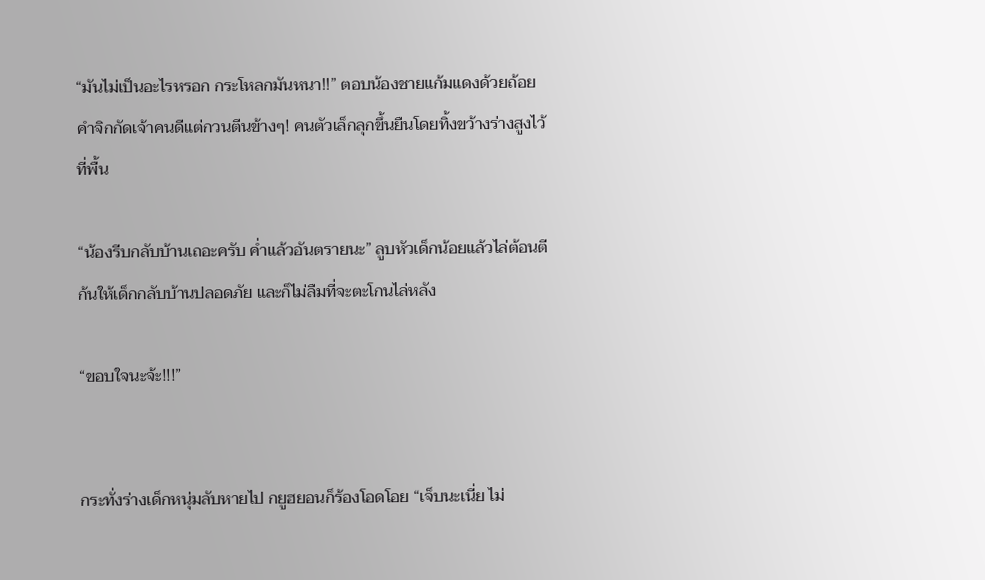“มันไม่เป็นอะไรหรอก กระโหลกมันหนา!!” ตอบน้องชายแก้มแดงด้วยถ้อยคำจิกกัดเจ้าคนดีแต่กวนตีนข้างๆ! คนตัวเล็กลุกขึ้นยืนโดยทิ้งขว้างร่างสูงไว้ที่พื้น

“น้องรีบกลับบ้านเถอะครับ ค่ำแล้วอันตรายนะ” ลูบหัวเด็กน้อยแล้วไล่ต้อนตีก้นให้เด็กกลับบ้านปลอดภัย และก็ไม่ลืมที่จะตะโกนไล่หลัง

“ขอบใจนะจ้ะ!!!”


กระทั่งร่างเด็กหนุ่มลับหายไป กยูฮยอนก็ร้องโอดโอย “เจ็บนะเนี่ย ไม่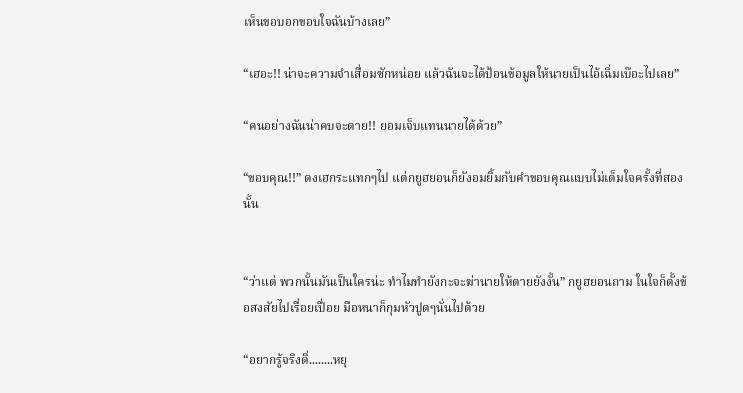เห็นขอบอกขอบใจฉันบ้างเลย”

“เฮอะ!! น่าจะความจำเสื่อมซักหน่อย แล้วฉันจะได้ป้อนข้อมูลให้นายเป็นไอ้เฉิ่มเบ๊อะไปเลย”

“คนอย่างฉันน่าคบจะตาย!! ยอมเจ็บแทนนายได้ด้วย”

“ขอบคุณ!!” ดงเฮกระแทกๆไป แต่กยูฮยอนก็ยังอมยิ้มกับคำขอบคุณแบบไม่เต็มใจครั้งที่สองนั้น


“ว่าแต่ พวกนั้นมันเป็นใครน่ะ ทำไมทำยังกะจะฆ่านายให้ตายยังงั้น” กยูฮยอนถาม ในใจก็ตั้งข้อสงสัยไปเรื่อยเปื่อย มือหนาก็กุมหัวปูดๆนั่นไปด้วย

“อยากรู้จริงดิ่........หยุ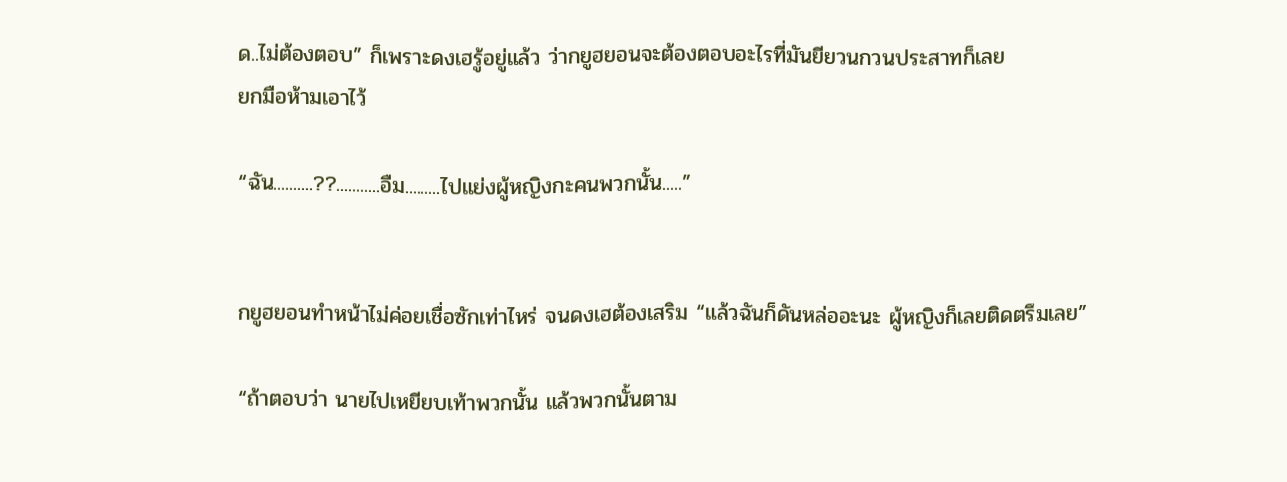ด..ไม่ต้องตอบ” ก็เพราะดงเฮรู้อยู่แล้ว ว่ากยูฮยอนจะต้องตอบอะไรที่มันยียวนกวนประสาทก็เลย
ยกมือห้ามเอาไว้

“ฉัน..........??...........อืม.........ไปแย่งผู้หญิงกะคนพวกนั้น.....”


กยูฮยอนทำหน้าไม่ค่อยเชื่อซักเท่าไหร่ จนดงเฮต้องเสริม “แล้วฉันก็ดันหล่ออะนะ ผู้หญิงก็เลยติดตรึมเลย”

“ถ้าตอบว่า นายไปเหยียบเท้าพวกนั้น แล้วพวกนั้นตาม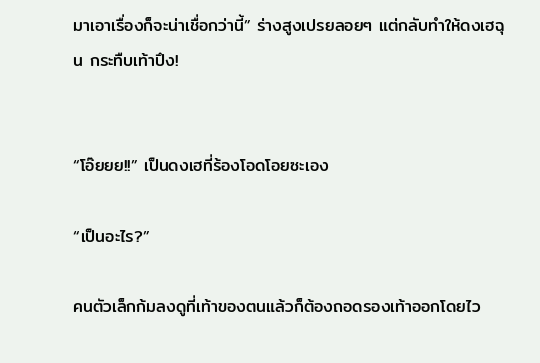มาเอาเรื่องก็จะน่าเชื่อกว่านี้” ร่างสูงเปรยลอยๆ แต่กลับทำให้ดงเฮฉุน กระทืบเท้าปึง!


“โอ๊ยยย!!” เป็นดงเฮที่ร้องโอดโอยซะเอง

“เป็นอะไร?”

คนตัวเล็กก้มลงดูที่เท้าของตนแล้วก็ต้องถอดรองเท้าออกโดยไว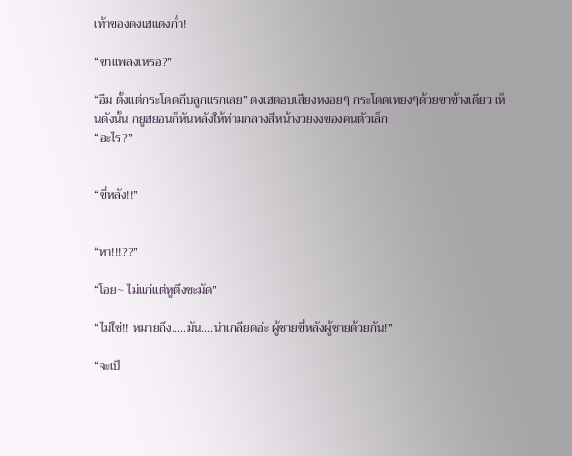เท้าของดงเฮแดงก่ำ!

“ขาแพลงเหรอ?”

“อืม ตั้งแต่กระโดดถีบลูกแรกเลย” ดงเฮตอบเสียงหงอยๆ กระโดดเหยงๆด้วยขาข้างเดียว เห็นดังนั้น กยูฮยอนก็หันหลังให้ท่ามกลางสีหน้างวยงงของคนตัวเล็ก
“อะไร?”


“ขี่หลัง!!”


“หา!!!??”

“โอย~ ไม่แก่แต่หูตึงชะมัด”

“ไม่ใช่!! หมายถึง.....มัน....น่าเกลียดอ่ะ ผู้ชายขี่หลังผู้ชายด้วยกัน!”

“จะเป็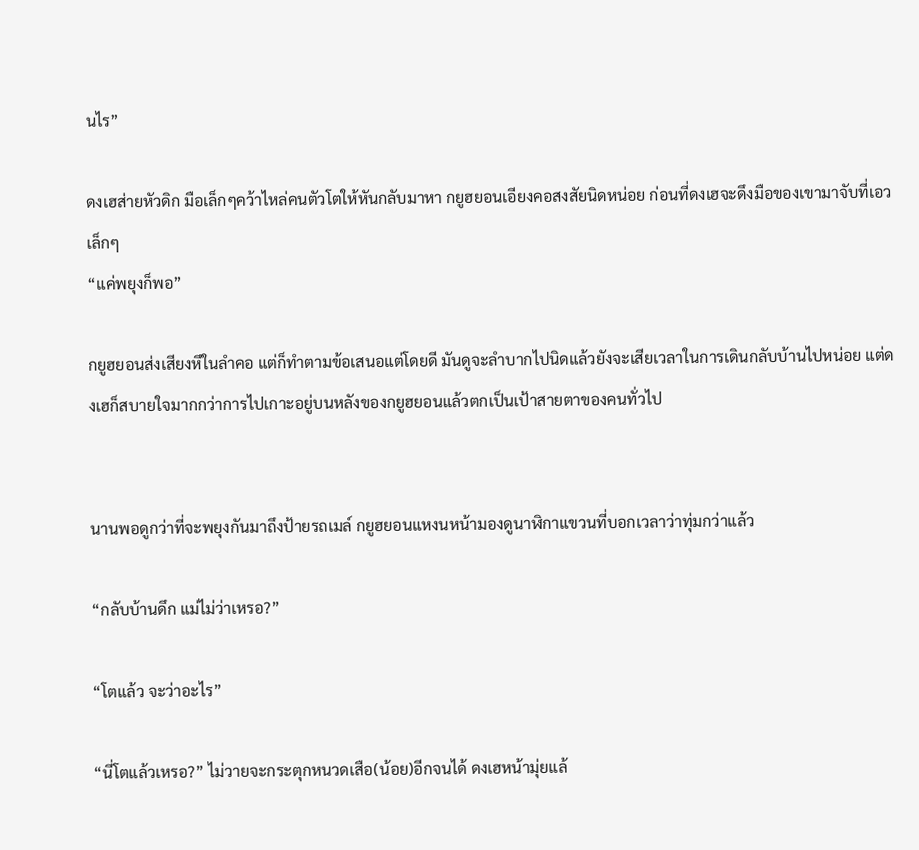นไร”

ดงเฮส่ายหัวดิก มือเล็กๆคว้าไหล่คนตัวโตให้หันกลับมาหา กยูฮยอนเอียงคอสงสัยนิดหน่อย ก่อนที่ดงเฮจะดึงมือของเขามาจับที่เอวเล็กๆ
“แค่พยุงก็พอ”

กยูฮยอนส่งเสียงหึในลำคอ แต่ก็ทำตามข้อเสนอแต่โดยดี มันดูจะลำบากไปนิดแล้วยังจะเสียเวลาในการเดินกลับบ้านไปหน่อย แต่ดงเฮก็สบายใจมากกว่าการไปเกาะอยู่บนหลังของกยูฮยอนแล้วตกเป็นเป้าสายตาของคนทั่วไป


นานพอดูกว่าที่จะพยุงกันมาถึงป้ายรถเมล์ กยูฮยอนแหงนหน้ามองดูนาฬิกาแขวนที่บอกเวลาว่าทุ่มกว่าแล้ว

“กลับบ้านดึก แม่ไม่ว่าเหรอ?”

“โตแล้ว จะว่าอะไร”

“นี่โตแล้วเหรอ?” ไม่วายจะกระตุกหนวดเสือ(น้อย)อีกจนได้ ดงเฮหน้ามุ่ยแล้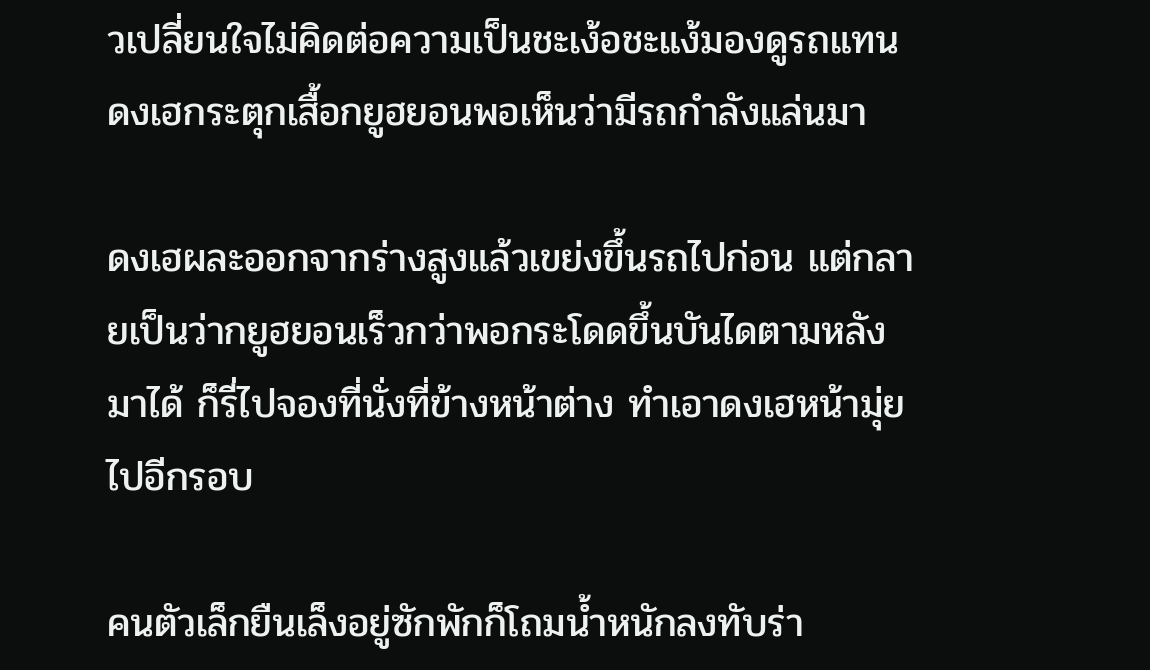วเปลี่ยนใจไม่คิดต่อความเป็นชะเง้อชะแง้มองดูรถแทน ดงเฮกระตุกเสื้อกยูฮยอนพอเห็นว่ามีรถกำลังแล่นมา

ดงเฮผละออกจากร่างสูงแล้วเขย่งขึ้นรถไปก่อน แต่กลายเป็นว่ากยูฮยอนเร็วกว่าพอกระโดดขึ้นบันไดตามหลังมาได้ ก็รี่ไปจองที่นั่งที่ข้างหน้าต่าง ทำเอาดงเฮหน้ามุ่ยไปอีกรอบ

คนตัวเล็กยืนเล็งอยู่ซักพักก็โถมน้ำหนักลงทับร่า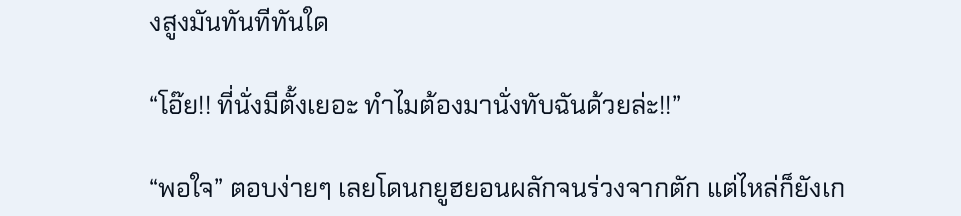งสูงมันทันทีทันใด

“โอ๊ย!! ที่นั่งมีตั้งเยอะ ทำไมต้องมานั่งทับฉันด้วยล่ะ!!”

“พอใจ” ตอบง่ายๆ เลยโดนกยูฮยอนผลักจนร่วงจากตัก แต่ไหล่ก็ยังเก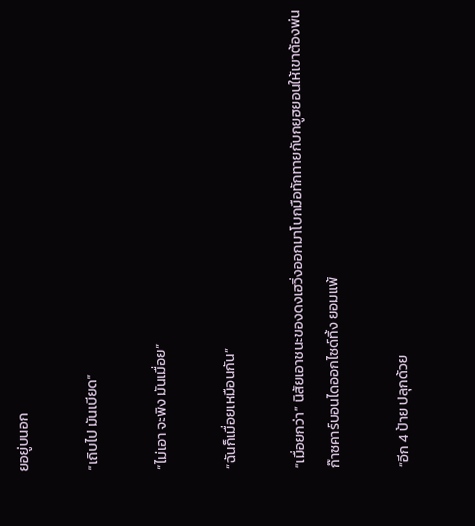ยอยู่บนอก

“เถิบไป มันเบียด”

“ไม่เอา จะพิง มันเมื่อย”

“ฉันก็เมื่อยเหมือนกัน”

“เมื่อยกว่า” นิสัยเอาชนะของดงเฮวิ่งออกมาโบกมือทักทายกับกยูฮยอนให้เขาต้องพ่นก๊าซคาร์บอนไดออกไซด์ทิ้ง ยอมแพ้

“อีก 4 ป้าย ปลุกด้วย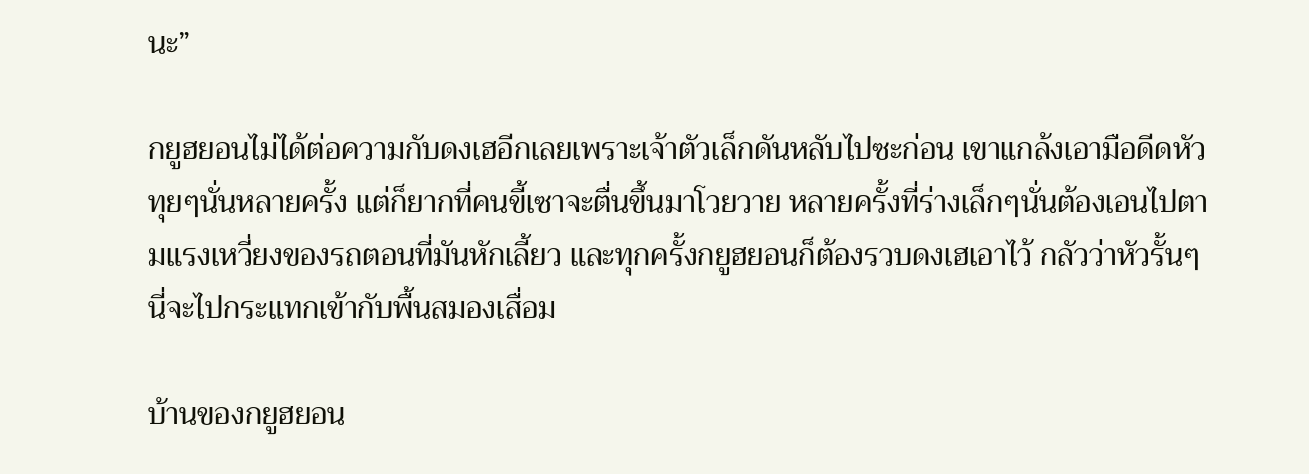นะ”

กยูฮยอนไม่ได้ต่อความกับดงเฮอีกเลยเพราะเจ้าตัวเล็กดันหลับไปซะก่อน เขาแกล้งเอามือดีดหัวทุยๆนั่นหลายครั้ง แต่ก็ยากที่คนขี้เซาจะตื่นขึ้นมาโวยวาย หลายครั้งที่ร่างเล็กๆนั่นต้องเอนไปตามแรงเหวี่ยงของรถตอนที่มันหักเลี้ยว และทุกครั้งกยูฮยอนก็ต้องรวบดงเฮเอาไว้ กลัวว่าหัวรั้นๆนี่จะไปกระแทกเข้ากับพื้นสมองเสื่อม

บ้านของกยูฮยอน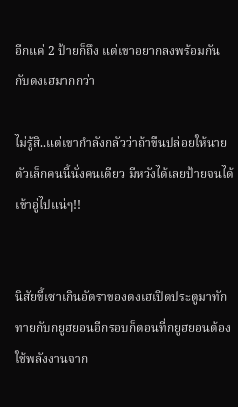อีกแค่ 2 ป้ายก็ถึง แต่เขาอยากลงพร้อมกันกับดงเฮมากกว่า

ไม่รู้สิ..แต่เขากำลังกลัวว่าถ้าขืนปล่อยให้นายตัวเล็กคนนี้นั่งคนเดียว มีหวังได้เลยป้ายจนได้เข้าอู่ไปแน่ๆ!!


นิสัยขี้เซาเกินอัตราของดงเฮเปิดประตูมาทักทายกับกยูฮยอนอีกรอบก็ตอนที่กยูฮยอนต้องใช้พลังงานจาก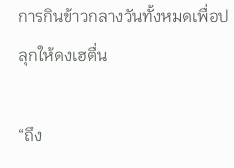การกินข้าวกลางวันทั้งหมดเพื่อปลุกให้ดงเฮตื่น

“ถึง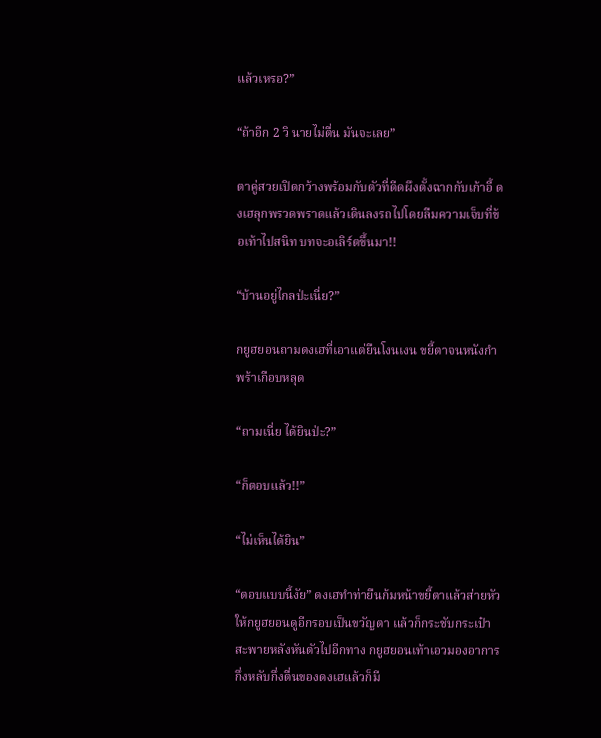แล้วเหรอ?”

“ถ้าอีก 2 วิ นายไม่ตื่น มันจะเลย”

ตาคู่สวยเปิดกว้างพร้อมกับตัวที่ดีดผึงตั้งฉากกับเก้าอี้ ดงเฮลุกพรวดพราดแล้วเดินลงรถไปโดยลืมความเจ็บที่ข้อเท้าไปสนิท บทจะอเลิร์ตขึ้นมา!!

“บ้านอยู่ไกลป่ะเนี่ย?”

กยูฮยอนถามดงเฮที่เอาแต่ยืนโงนเงน ขยี้ตาจนหนังกำพร้าเกือบหลุด

“ถามเนี่ย ได้ยินป่ะ?”

“ก็ตอบแล้ว!!”

“ไม่เห็นได้ยิน”

“ตอบแบบนี้งัย” ดงเฮทำท่ายืนก้มหน้าขยี้ตาแล้วส่ายหัวให้กยูฮยอนดูอีกรอบเป็นขวัญตา แล้วก็กระชับกระเป๋าสะพายหลังหันตัวไปอีกทาง กยูฮยอนเท้าเอวมองอาการกึ่งหลับกึ่งตื่นของดงเฮแล้วก็มี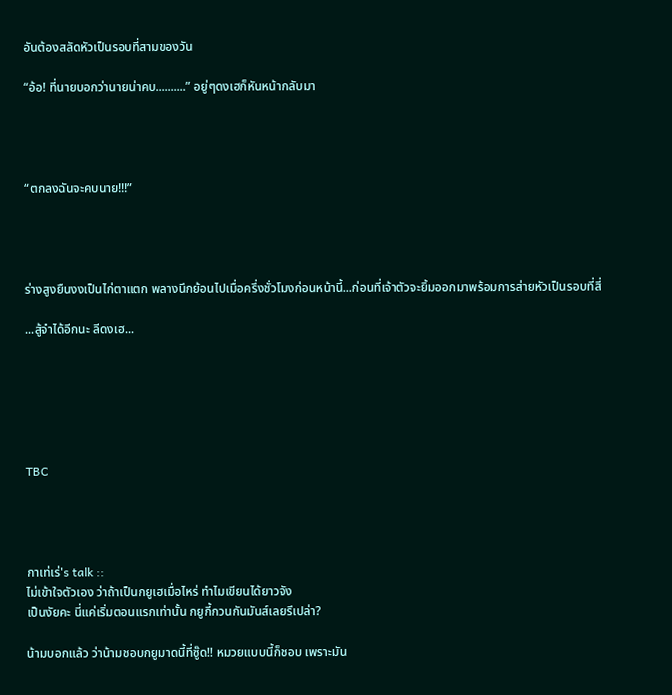อันต้องสลัดหัวเป็นรอบที่สามของวัน

“อ้อ! ที่นายบอกว่านายน่าคบ..........” อยู่ๆดงเฮก็หันหน้ากลับมา




“ตกลงฉันจะคบนาย!!!”




ร่างสูงยืนงงเป็นไก่ตาแตก พลางนึกย้อนไปเมื่อครึ่งชั่วโมงก่อนหน้านี้...ก่อนที่เจ้าตัวจะยิ้มออกมาพร้อมการส่ายหัวเป็นรอบที่สี่

...สู้จำได้อีกนะ ลีดงเฮ...






TBC




กาเท่เร่'s talk ::
ไม่เข้าใจตัวเอง ว่าถ้าเป็นกยูเฮเมื่อไหร่ ทำไมเขียนได้ยาวจัง
เป็นงัยคะ นี่แค่เริ่มตอนแรกเท่านั้น กยูกี้กวนกันมันส์เลยรึเปล่า?

น้ามบอกแล้ว ว่าน้ามชอบกยูมาดนี้ที่ซู๊ด!! หมวยแบบนี้ก็ชอบ เพราะมัน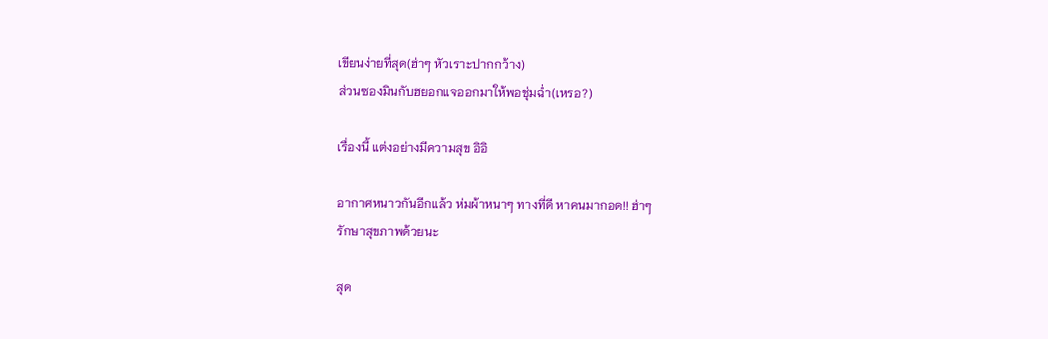เขียนง่ายที่สุด(ฮ่าๆ หัวเราะปากกว้าง)
ส่วนซองมินกับฮยอกแจออกมาให้พอชุ่มฉ่ำ(เหรอ?)

เรื่องนี้ แต่งอย่างมีความสุข อิอิ

อากาศหนาวกันอีกแล้ว ห่มผ้าหนาๆ ทางที่ดี หาคนมากอด!! ฮ่าๆ
รักษาสุขภาพด้วยนะ

สุด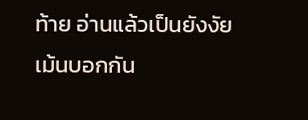ท้าย อ่านแล้วเป็นยังงัย เม้นบอกกัน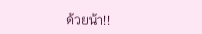ด้วยน้า!!